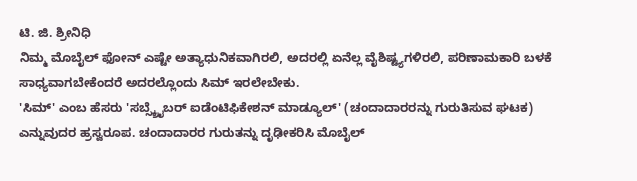ಟಿ. ಜಿ. ಶ್ರೀನಿಧಿ
ನಿಮ್ಮ ಮೊಬೈಲ್ ಫೋನ್ ಎಷ್ಟೇ ಅತ್ಯಾಧುನಿಕವಾಗಿರಲಿ, ಅದರಲ್ಲಿ ಏನೆಲ್ಲ ವೈಶಿಷ್ಟ್ಯಗಳಿರಲಿ, ಪರಿಣಾಮಕಾರಿ ಬಳಕೆ ಸಾಧ್ಯವಾಗಬೇಕೆಂದರೆ ಅದರಲ್ಲೊಂದು ಸಿಮ್ ಇರಲೇಬೇಕು.
'ಸಿಮ್' ಎಂಬ ಹೆಸರು 'ಸಬ್ಸ್ಕ್ರೈಬರ್ ಐಡೆಂಟಿಫಿಕೇಶನ್ ಮಾಡ್ಯೂಲ್' (ಚಂದಾದಾರರನ್ನು ಗುರುತಿಸುವ ಘಟಕ) ಎನ್ನುವುದರ ಹ್ರಸ್ವರೂಪ. ಚಂದಾದಾರರ ಗುರುತನ್ನು ದೃಢೀಕರಿಸಿ ಮೊಬೈಲ್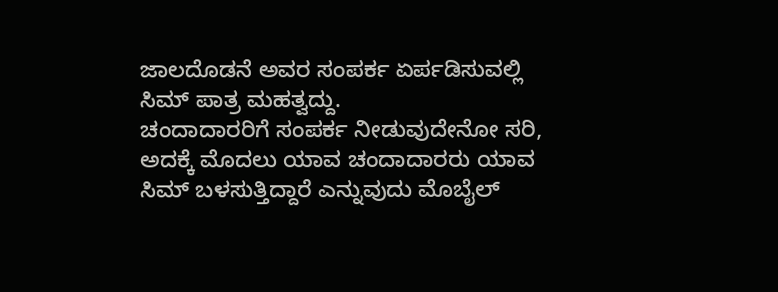ಜಾಲದೊಡನೆ ಅವರ ಸಂಪರ್ಕ ಏರ್ಪಡಿಸುವಲ್ಲಿ ಸಿಮ್ ಪಾತ್ರ ಮಹತ್ವದ್ದು.
ಚಂದಾದಾರರಿಗೆ ಸಂಪರ್ಕ ನೀಡುವುದೇನೋ ಸರಿ, ಅದಕ್ಕೆ ಮೊದಲು ಯಾವ ಚಂದಾದಾರರು ಯಾವ ಸಿಮ್ ಬಳಸುತ್ತಿದ್ದಾರೆ ಎನ್ನುವುದು ಮೊಬೈಲ್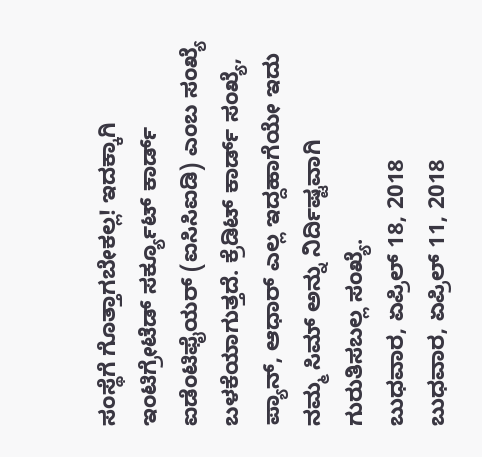ಸಂಸ್ಥೆಗೆ ಗೊತ್ತಾಗಬೇಕಲ್ಲ! ಇದಕ್ಕಾಗಿ ಇಂಟಿಗ್ರೇಟೆಡ್ ಸರ್ಕ್ಯೂಟ್ ಕಾರ್ಡ್ ಐಡೆಂಟಿಫೈಯರ್ (ಐಸಿಸಿಐಡಿ) ಎಂಬ ಸಂಖ್ಯೆ ಬಳಕೆಯಾಗುತ್ತದೆ. ಕ್ರೆಡಿಟ್ ಕಾರ್ಡ್ ಸಂಖ್ಯೆ, ಪ್ಯಾನ್, ಆಧಾರ್ ಎಲ್ಲ ಇದ್ದಹಾಗೆಯೇ ಇದು ನಮ್ಮ ಸಿಮ್ ಅನ್ನು ನಿರ್ದಿಷ್ಟವಾಗಿ ಗುರುತಿಸಬಲ್ಲ ಸಂಖ್ಯೆ.
ಬುಧವಾರ, ಏಪ್ರಿಲ್ 18, 2018
ಬುಧವಾರ, ಏಪ್ರಿಲ್ 11, 2018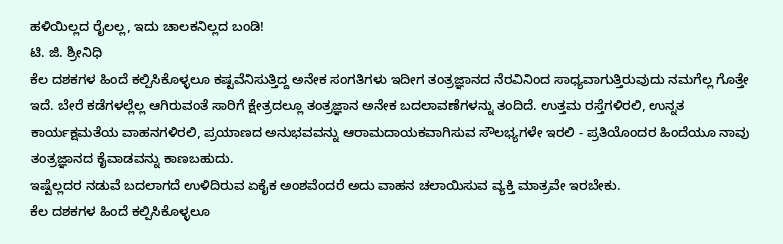ಹಳಿಯಿಲ್ಲದ ರೈಲಲ್ಲ, ಇದು ಚಾಲಕನಿಲ್ಲದ ಬಂಡಿ!
ಟಿ. ಜಿ. ಶ್ರೀನಿಧಿ
ಕೆಲ ದಶಕಗಳ ಹಿಂದೆ ಕಲ್ಪಿಸಿಕೊಳ್ಳಲೂ ಕಷ್ಟವೆನಿಸುತ್ತಿದ್ದ ಅನೇಕ ಸಂಗತಿಗಳು ಇದೀಗ ತಂತ್ರಜ್ಞಾನದ ನೆರವಿನಿಂದ ಸಾಧ್ಯವಾಗುತ್ತಿರುವುದು ನಮಗೆಲ್ಲ ಗೊತ್ತೇ ಇದೆ. ಬೇರೆ ಕಡೆಗಳಲ್ಲೆಲ್ಲ ಆಗಿರುವಂತೆ ಸಾರಿಗೆ ಕ್ಷೇತ್ರದಲ್ಲೂ ತಂತ್ರಜ್ಞಾನ ಅನೇಕ ಬದಲಾವಣೆಗಳನ್ನು ತಂದಿದೆ. ಉತ್ತಮ ರಸ್ತೆಗಳಿರಲಿ, ಉನ್ನತ ಕಾರ್ಯಕ್ಷಮತೆಯ ವಾಹನಗಳಿರಲಿ, ಪ್ರಯಾಣದ ಅನುಭವವನ್ನು ಆರಾಮದಾಯಕವಾಗಿಸುವ ಸೌಲಭ್ಯಗಳೇ ಇರಲಿ - ಪ್ರತಿಯೊಂದರ ಹಿಂದೆಯೂ ನಾವು ತಂತ್ರಜ್ಞಾನದ ಕೈವಾಡವನ್ನು ಕಾಣಬಹುದು.
ಇಷ್ಟೆಲ್ಲದರ ನಡುವೆ ಬದಲಾಗದೆ ಉಳಿದಿರುವ ಏಕೈಕ ಅಂಶವೆಂದರೆ ಅದು ವಾಹನ ಚಲಾಯಿಸುವ ವ್ಯಕ್ತಿ ಮಾತ್ರವೇ ಇರಬೇಕು.
ಕೆಲ ದಶಕಗಳ ಹಿಂದೆ ಕಲ್ಪಿಸಿಕೊಳ್ಳಲೂ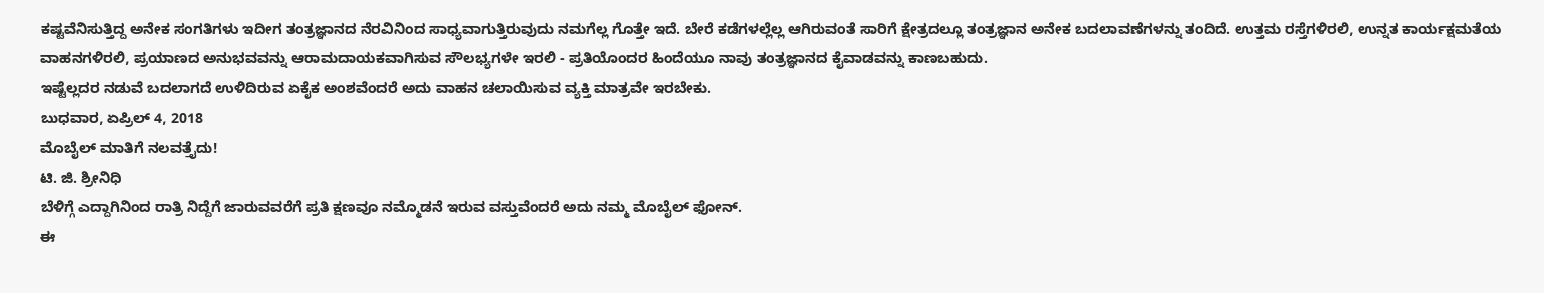ಕಷ್ಟವೆನಿಸುತ್ತಿದ್ದ ಅನೇಕ ಸಂಗತಿಗಳು ಇದೀಗ ತಂತ್ರಜ್ಞಾನದ ನೆರವಿನಿಂದ ಸಾಧ್ಯವಾಗುತ್ತಿರುವುದು ನಮಗೆಲ್ಲ ಗೊತ್ತೇ ಇದೆ. ಬೇರೆ ಕಡೆಗಳಲ್ಲೆಲ್ಲ ಆಗಿರುವಂತೆ ಸಾರಿಗೆ ಕ್ಷೇತ್ರದಲ್ಲೂ ತಂತ್ರಜ್ಞಾನ ಅನೇಕ ಬದಲಾವಣೆಗಳನ್ನು ತಂದಿದೆ. ಉತ್ತಮ ರಸ್ತೆಗಳಿರಲಿ, ಉನ್ನತ ಕಾರ್ಯಕ್ಷಮತೆಯ ವಾಹನಗಳಿರಲಿ, ಪ್ರಯಾಣದ ಅನುಭವವನ್ನು ಆರಾಮದಾಯಕವಾಗಿಸುವ ಸೌಲಭ್ಯಗಳೇ ಇರಲಿ - ಪ್ರತಿಯೊಂದರ ಹಿಂದೆಯೂ ನಾವು ತಂತ್ರಜ್ಞಾನದ ಕೈವಾಡವನ್ನು ಕಾಣಬಹುದು.
ಇಷ್ಟೆಲ್ಲದರ ನಡುವೆ ಬದಲಾಗದೆ ಉಳಿದಿರುವ ಏಕೈಕ ಅಂಶವೆಂದರೆ ಅದು ವಾಹನ ಚಲಾಯಿಸುವ ವ್ಯಕ್ತಿ ಮಾತ್ರವೇ ಇರಬೇಕು.
ಬುಧವಾರ, ಏಪ್ರಿಲ್ 4, 2018
ಮೊಬೈಲ್ ಮಾತಿಗೆ ನಲವತ್ತೈದು!
ಟಿ. ಜಿ. ಶ್ರೀನಿಧಿ
ಬೆಳಿಗ್ಗೆ ಎದ್ದಾಗಿನಿಂದ ರಾತ್ರಿ ನಿದ್ದೆಗೆ ಜಾರುವವರೆಗೆ ಪ್ರತಿ ಕ್ಷಣವೂ ನಮ್ಮೊಡನೆ ಇರುವ ವಸ್ತುವೆಂದರೆ ಅದು ನಮ್ಮ ಮೊಬೈಲ್ ಫೋನ್.
ಈ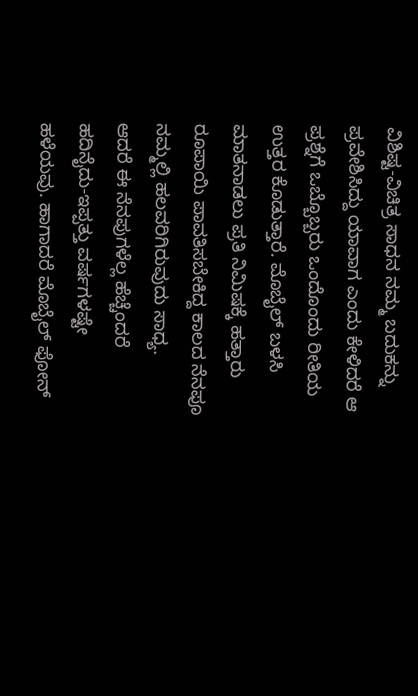ವಿಶಿಷ್ಟ-ವಿಚಿತ್ರ ಸಾಧನ ನಮ್ಮ ಬದುಕನ್ನು ಪ್ರವೇಶಿಸಿದ್ದು ಯಾವಾಗ ಎಂದು ಕೇಳಿದರೆ ಆ ಪ್ರಶ್ನೆಗೆ ಒಬ್ಬೊಬ್ಬರು ಒಂದೊಂದು ರೀತಿಯ ಉತ್ತರ ಕೊಡುತ್ತಾರೆ. ಮೊಬೈಲ್ ಬಳಸಿ ಮಾತನಾಡಲು ಪ್ರತಿ ನಿಮಿಷಕ್ಕೆ ಹತ್ತಾರು ರೂಪಾಯಿ ಪಾವತಿಸಬೇಕಿದ್ದ ಕಾಲದ ನೆನಪೂ ನಮ್ಮಲ್ಲಿ ಹಲವರಿಗಿರುವುದು ಸಾಧ್ಯ.
ಆದರೆ ಈ ನೆನಪುಗಳೆಲ್ಲ ಹೆಚ್ಚೆಂದರೆ ಹದಿನೈದು-ಇಪ್ಪತ್ತು ವರ್ಷಗಳಷ್ಟೇ ಹಳೆಯವು. ಹಾಗಾದರೆ ಮೊಬೈಲ್ ಫೋನ್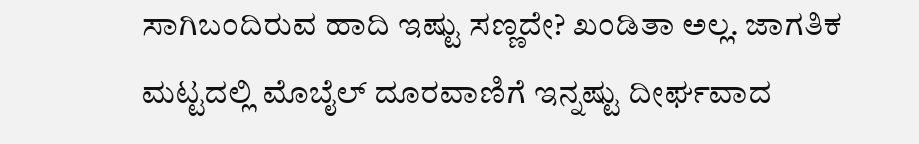ಸಾಗಿಬಂದಿರುವ ಹಾದಿ ಇಷ್ಟು ಸಣ್ಣದೇ? ಖಂಡಿತಾ ಅಲ್ಲ. ಜಾಗತಿಕ ಮಟ್ಟದಲ್ಲಿ ಮೊಬೈಲ್ ದೂರವಾಣಿಗೆ ಇನ್ನಷ್ಟು ದೀರ್ಘವಾದ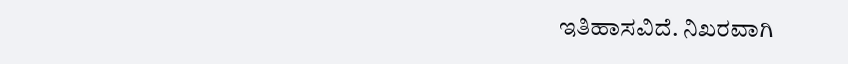ಇತಿಹಾಸವಿದೆ. ನಿಖರವಾಗಿ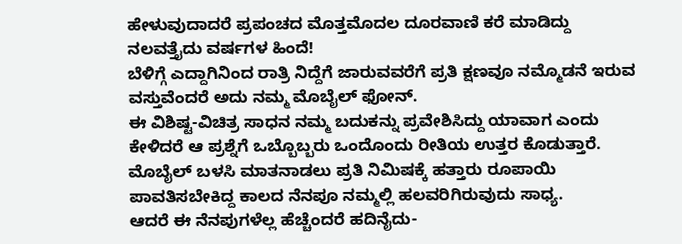ಹೇಳುವುದಾದರೆ ಪ್ರಪಂಚದ ಮೊತ್ತಮೊದಲ ದೂರವಾಣಿ ಕರೆ ಮಾಡಿದ್ದು ನಲವತ್ತೈದು ವರ್ಷಗಳ ಹಿಂದೆ!
ಬೆಳಿಗ್ಗೆ ಎದ್ದಾಗಿನಿಂದ ರಾತ್ರಿ ನಿದ್ದೆಗೆ ಜಾರುವವರೆಗೆ ಪ್ರತಿ ಕ್ಷಣವೂ ನಮ್ಮೊಡನೆ ಇರುವ ವಸ್ತುವೆಂದರೆ ಅದು ನಮ್ಮ ಮೊಬೈಲ್ ಫೋನ್.
ಈ ವಿಶಿಷ್ಟ-ವಿಚಿತ್ರ ಸಾಧನ ನಮ್ಮ ಬದುಕನ್ನು ಪ್ರವೇಶಿಸಿದ್ದು ಯಾವಾಗ ಎಂದು ಕೇಳಿದರೆ ಆ ಪ್ರಶ್ನೆಗೆ ಒಬ್ಬೊಬ್ಬರು ಒಂದೊಂದು ರೀತಿಯ ಉತ್ತರ ಕೊಡುತ್ತಾರೆ. ಮೊಬೈಲ್ ಬಳಸಿ ಮಾತನಾಡಲು ಪ್ರತಿ ನಿಮಿಷಕ್ಕೆ ಹತ್ತಾರು ರೂಪಾಯಿ ಪಾವತಿಸಬೇಕಿದ್ದ ಕಾಲದ ನೆನಪೂ ನಮ್ಮಲ್ಲಿ ಹಲವರಿಗಿರುವುದು ಸಾಧ್ಯ.
ಆದರೆ ಈ ನೆನಪುಗಳೆಲ್ಲ ಹೆಚ್ಚೆಂದರೆ ಹದಿನೈದು-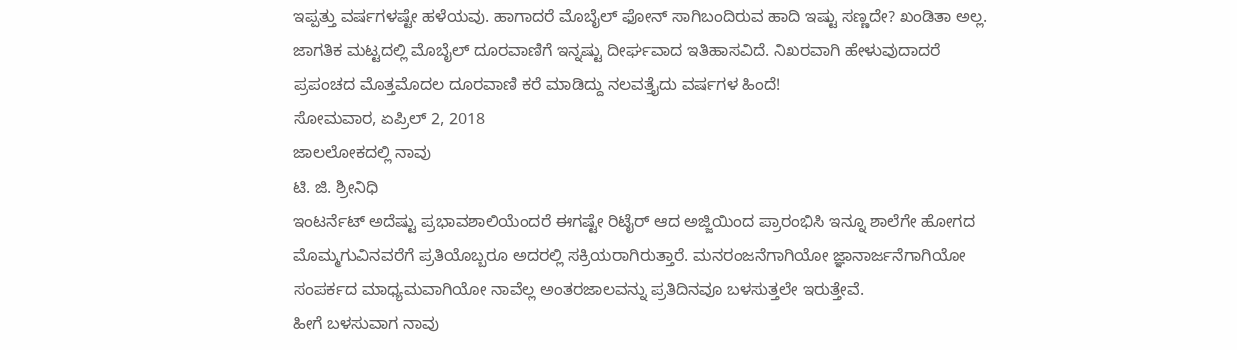ಇಪ್ಪತ್ತು ವರ್ಷಗಳಷ್ಟೇ ಹಳೆಯವು. ಹಾಗಾದರೆ ಮೊಬೈಲ್ ಫೋನ್ ಸಾಗಿಬಂದಿರುವ ಹಾದಿ ಇಷ್ಟು ಸಣ್ಣದೇ? ಖಂಡಿತಾ ಅಲ್ಲ. ಜಾಗತಿಕ ಮಟ್ಟದಲ್ಲಿ ಮೊಬೈಲ್ ದೂರವಾಣಿಗೆ ಇನ್ನಷ್ಟು ದೀರ್ಘವಾದ ಇತಿಹಾಸವಿದೆ. ನಿಖರವಾಗಿ ಹೇಳುವುದಾದರೆ ಪ್ರಪಂಚದ ಮೊತ್ತಮೊದಲ ದೂರವಾಣಿ ಕರೆ ಮಾಡಿದ್ದು ನಲವತ್ತೈದು ವರ್ಷಗಳ ಹಿಂದೆ!
ಸೋಮವಾರ, ಏಪ್ರಿಲ್ 2, 2018
ಜಾಲಲೋಕದಲ್ಲಿ ನಾವು
ಟಿ. ಜಿ. ಶ್ರೀನಿಧಿ
ಇಂಟರ್ನೆಟ್ ಅದೆಷ್ಟು ಪ್ರಭಾವಶಾಲಿಯೆಂದರೆ ಈಗಷ್ಟೇ ರಿಟೈರ್ ಆದ ಅಜ್ಜಿಯಿಂದ ಪ್ರಾರಂಭಿಸಿ ಇನ್ನೂ ಶಾಲೆಗೇ ಹೋಗದ ಮೊಮ್ಮಗುವಿನವರೆಗೆ ಪ್ರತಿಯೊಬ್ಬರೂ ಅದರಲ್ಲಿ ಸಕ್ರಿಯರಾಗಿರುತ್ತಾರೆ. ಮನರಂಜನೆಗಾಗಿಯೋ ಜ್ಞಾನಾರ್ಜನೆಗಾಗಿಯೋ ಸಂಪರ್ಕದ ಮಾಧ್ಯಮವಾಗಿಯೋ ನಾವೆಲ್ಲ ಅಂತರಜಾಲವನ್ನು ಪ್ರತಿದಿನವೂ ಬಳಸುತ್ತಲೇ ಇರುತ್ತೇವೆ.
ಹೀಗೆ ಬಳಸುವಾಗ ನಾವು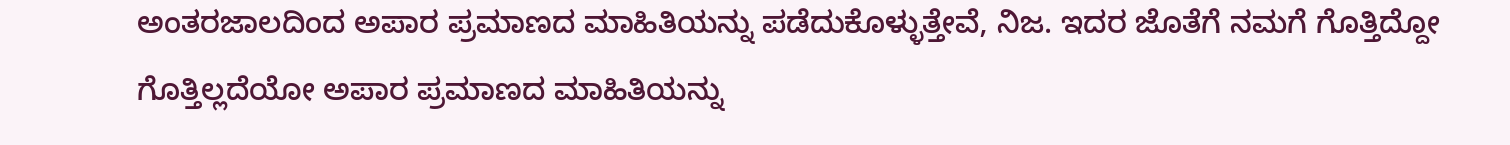ಅಂತರಜಾಲದಿಂದ ಅಪಾರ ಪ್ರಮಾಣದ ಮಾಹಿತಿಯನ್ನು ಪಡೆದುಕೊಳ್ಳುತ್ತೇವೆ, ನಿಜ. ಇದರ ಜೊತೆಗೆ ನಮಗೆ ಗೊತ್ತಿದ್ದೋ ಗೊತ್ತಿಲ್ಲದೆಯೋ ಅಪಾರ ಪ್ರಮಾಣದ ಮಾಹಿತಿಯನ್ನು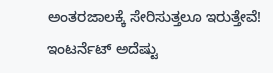ಅಂತರಜಾಲಕ್ಕೆ ಸೇರಿಸುತ್ತಲೂ ಇರುತ್ತೇವೆ!
ಇಂಟರ್ನೆಟ್ ಅದೆಷ್ಟು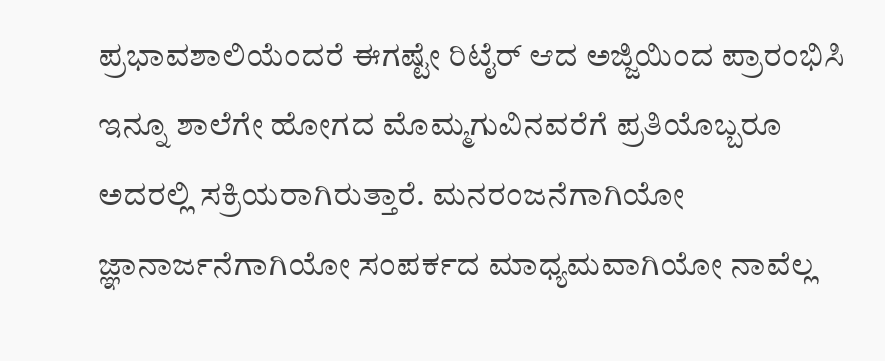ಪ್ರಭಾವಶಾಲಿಯೆಂದರೆ ಈಗಷ್ಟೇ ರಿಟೈರ್ ಆದ ಅಜ್ಜಿಯಿಂದ ಪ್ರಾರಂಭಿಸಿ ಇನ್ನೂ ಶಾಲೆಗೇ ಹೋಗದ ಮೊಮ್ಮಗುವಿನವರೆಗೆ ಪ್ರತಿಯೊಬ್ಬರೂ ಅದರಲ್ಲಿ ಸಕ್ರಿಯರಾಗಿರುತ್ತಾರೆ. ಮನರಂಜನೆಗಾಗಿಯೋ ಜ್ಞಾನಾರ್ಜನೆಗಾಗಿಯೋ ಸಂಪರ್ಕದ ಮಾಧ್ಯಮವಾಗಿಯೋ ನಾವೆಲ್ಲ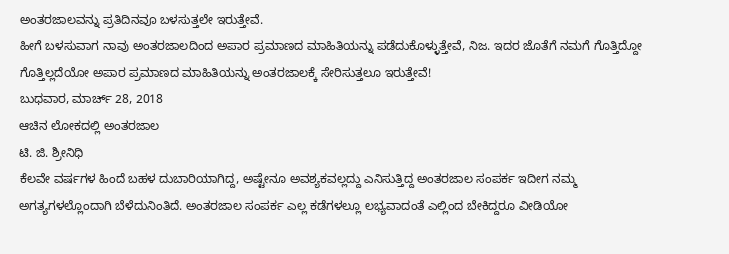ಅಂತರಜಾಲವನ್ನು ಪ್ರತಿದಿನವೂ ಬಳಸುತ್ತಲೇ ಇರುತ್ತೇವೆ.
ಹೀಗೆ ಬಳಸುವಾಗ ನಾವು ಅಂತರಜಾಲದಿಂದ ಅಪಾರ ಪ್ರಮಾಣದ ಮಾಹಿತಿಯನ್ನು ಪಡೆದುಕೊಳ್ಳುತ್ತೇವೆ, ನಿಜ. ಇದರ ಜೊತೆಗೆ ನಮಗೆ ಗೊತ್ತಿದ್ದೋ ಗೊತ್ತಿಲ್ಲದೆಯೋ ಅಪಾರ ಪ್ರಮಾಣದ ಮಾಹಿತಿಯನ್ನು ಅಂತರಜಾಲಕ್ಕೆ ಸೇರಿಸುತ್ತಲೂ ಇರುತ್ತೇವೆ!
ಬುಧವಾರ, ಮಾರ್ಚ್ 28, 2018
ಆಚಿನ ಲೋಕದಲ್ಲಿ ಅಂತರಜಾಲ
ಟಿ. ಜಿ. ಶ್ರೀನಿಧಿ
ಕೆಲವೇ ವರ್ಷಗಳ ಹಿಂದೆ ಬಹಳ ದುಬಾರಿಯಾಗಿದ್ದ, ಅಷ್ಟೇನೂ ಅವಶ್ಯಕವಲ್ಲದ್ದು ಎನಿಸುತ್ತಿದ್ದ ಅಂತರಜಾಲ ಸಂಪರ್ಕ ಇದೀಗ ನಮ್ಮ ಅಗತ್ಯಗಳಲ್ಲೊಂದಾಗಿ ಬೆಳೆದುನಿಂತಿದೆ. ಅಂತರಜಾಲ ಸಂಪರ್ಕ ಎಲ್ಲ ಕಡೆಗಳಲ್ಲೂ ಲಭ್ಯವಾದಂತೆ ಎಲ್ಲಿಂದ ಬೇಕಿದ್ದರೂ ವೀಡಿಯೋ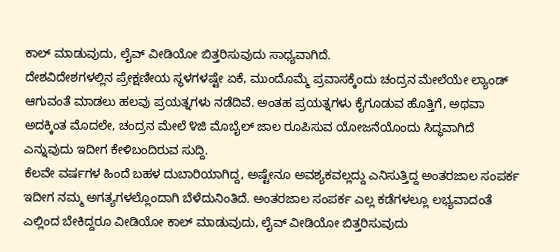ಕಾಲ್ ಮಾಡುವುದು, ಲೈವ್ ವೀಡಿಯೋ ಬಿತ್ತರಿಸುವುದು ಸಾಧ್ಯವಾಗಿದೆ.
ದೇಶವಿದೇಶಗಳಲ್ಲಿನ ಪ್ರೇಕ್ಷಣೀಯ ಸ್ಥಳಗಳಷ್ಟೇ ಏಕೆ, ಮುಂದೊಮ್ಮೆ ಪ್ರವಾಸಕ್ಕೆಂದು ಚಂದ್ರನ ಮೇಲೆಯೇ ಲ್ಯಾಂಡ್ ಆಗುವಂತೆ ಮಾಡಲು ಹಲವು ಪ್ರಯತ್ನಗಳು ನಡೆದಿವೆ. ಅಂತಹ ಪ್ರಯತ್ನಗಳು ಕೈಗೂಡುವ ಹೊತ್ತಿಗೆ, ಅಥವಾ ಅದಕ್ಕಿಂತ ಮೊದಲೇ, ಚಂದ್ರನ ಮೇಲೆ ೪ಜಿ ಮೊಬೈಲ್ ಜಾಲ ರೂಪಿಸುವ ಯೋಜನೆಯೊಂದು ಸಿದ್ಧವಾಗಿದೆ ಎನ್ನುವುದು ಇದೀಗ ಕೇಳಿಬಂದಿರುವ ಸುದ್ದಿ.
ಕೆಲವೇ ವರ್ಷಗಳ ಹಿಂದೆ ಬಹಳ ದುಬಾರಿಯಾಗಿದ್ದ, ಅಷ್ಟೇನೂ ಅವಶ್ಯಕವಲ್ಲದ್ದು ಎನಿಸುತ್ತಿದ್ದ ಅಂತರಜಾಲ ಸಂಪರ್ಕ ಇದೀಗ ನಮ್ಮ ಅಗತ್ಯಗಳಲ್ಲೊಂದಾಗಿ ಬೆಳೆದುನಿಂತಿದೆ. ಅಂತರಜಾಲ ಸಂಪರ್ಕ ಎಲ್ಲ ಕಡೆಗಳಲ್ಲೂ ಲಭ್ಯವಾದಂತೆ ಎಲ್ಲಿಂದ ಬೇಕಿದ್ದರೂ ವೀಡಿಯೋ ಕಾಲ್ ಮಾಡುವುದು, ಲೈವ್ ವೀಡಿಯೋ ಬಿತ್ತರಿಸುವುದು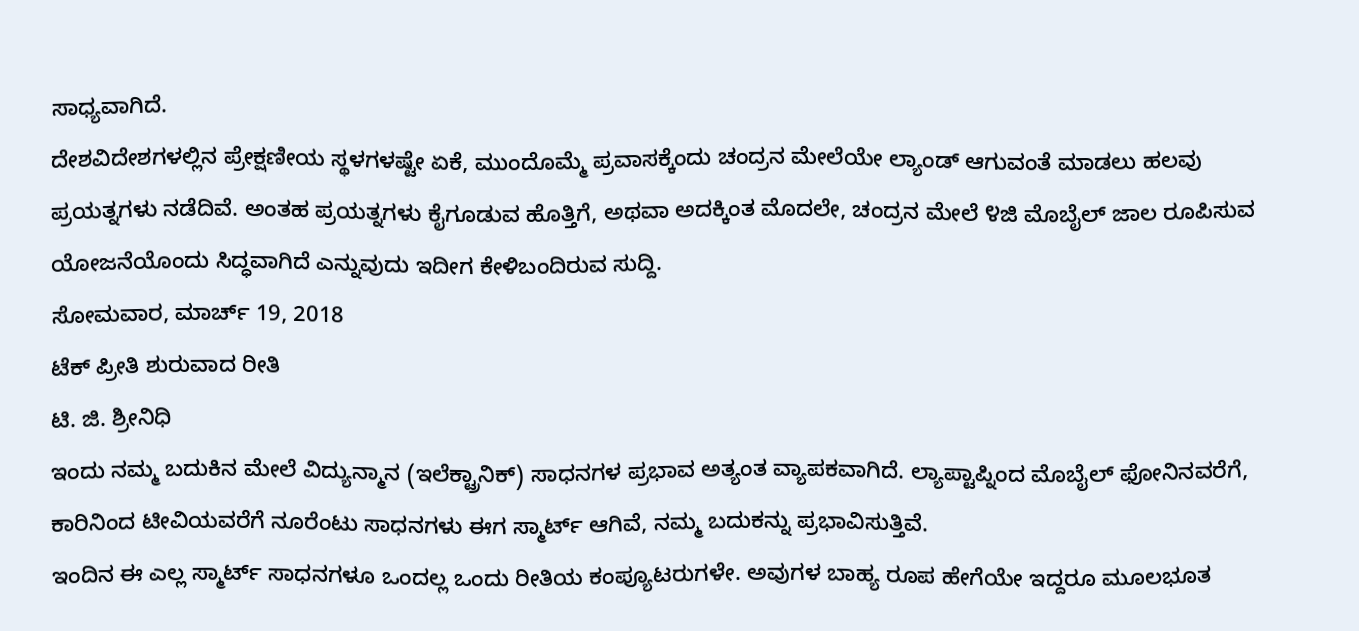ಸಾಧ್ಯವಾಗಿದೆ.
ದೇಶವಿದೇಶಗಳಲ್ಲಿನ ಪ್ರೇಕ್ಷಣೀಯ ಸ್ಥಳಗಳಷ್ಟೇ ಏಕೆ, ಮುಂದೊಮ್ಮೆ ಪ್ರವಾಸಕ್ಕೆಂದು ಚಂದ್ರನ ಮೇಲೆಯೇ ಲ್ಯಾಂಡ್ ಆಗುವಂತೆ ಮಾಡಲು ಹಲವು ಪ್ರಯತ್ನಗಳು ನಡೆದಿವೆ. ಅಂತಹ ಪ್ರಯತ್ನಗಳು ಕೈಗೂಡುವ ಹೊತ್ತಿಗೆ, ಅಥವಾ ಅದಕ್ಕಿಂತ ಮೊದಲೇ, ಚಂದ್ರನ ಮೇಲೆ ೪ಜಿ ಮೊಬೈಲ್ ಜಾಲ ರೂಪಿಸುವ ಯೋಜನೆಯೊಂದು ಸಿದ್ಧವಾಗಿದೆ ಎನ್ನುವುದು ಇದೀಗ ಕೇಳಿಬಂದಿರುವ ಸುದ್ದಿ.
ಸೋಮವಾರ, ಮಾರ್ಚ್ 19, 2018
ಟೆಕ್ ಪ್ರೀತಿ ಶುರುವಾದ ರೀತಿ
ಟಿ. ಜಿ. ಶ್ರೀನಿಧಿ
ಇಂದು ನಮ್ಮ ಬದುಕಿನ ಮೇಲೆ ವಿದ್ಯುನ್ಮಾನ (ಇಲೆಕ್ಟ್ರಾನಿಕ್) ಸಾಧನಗಳ ಪ್ರಭಾವ ಅತ್ಯಂತ ವ್ಯಾಪಕವಾಗಿದೆ. ಲ್ಯಾಪ್ಟಾಪ್ನಿಂದ ಮೊಬೈಲ್ ಫೋನಿನವರೆಗೆ, ಕಾರಿನಿಂದ ಟೀವಿಯವರೆಗೆ ನೂರೆಂಟು ಸಾಧನಗಳು ಈಗ ಸ್ಮಾರ್ಟ್ ಆಗಿವೆ, ನಮ್ಮ ಬದುಕನ್ನು ಪ್ರಭಾವಿಸುತ್ತಿವೆ.
ಇಂದಿನ ಈ ಎಲ್ಲ ಸ್ಮಾರ್ಟ್ ಸಾಧನಗಳೂ ಒಂದಲ್ಲ ಒಂದು ರೀತಿಯ ಕಂಪ್ಯೂಟರುಗಳೇ. ಅವುಗಳ ಬಾಹ್ಯ ರೂಪ ಹೇಗೆಯೇ ಇದ್ದರೂ ಮೂಲಭೂತ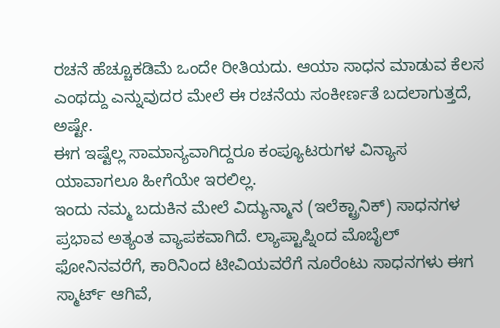ರಚನೆ ಹೆಚ್ಚೂಕಡಿಮೆ ಒಂದೇ ರೀತಿಯದು. ಆಯಾ ಸಾಧನ ಮಾಡುವ ಕೆಲಸ ಎಂಥದ್ದು ಎನ್ನುವುದರ ಮೇಲೆ ಈ ರಚನೆಯ ಸಂಕೀರ್ಣತೆ ಬದಲಾಗುತ್ತದೆ, ಅಷ್ಟೇ.
ಈಗ ಇಷ್ಟೆಲ್ಲ ಸಾಮಾನ್ಯವಾಗಿದ್ದರೂ ಕಂಪ್ಯೂಟರುಗಳ ವಿನ್ಯಾಸ ಯಾವಾಗಲೂ ಹೀಗೆಯೇ ಇರಲಿಲ್ಲ.
ಇಂದು ನಮ್ಮ ಬದುಕಿನ ಮೇಲೆ ವಿದ್ಯುನ್ಮಾನ (ಇಲೆಕ್ಟ್ರಾನಿಕ್) ಸಾಧನಗಳ ಪ್ರಭಾವ ಅತ್ಯಂತ ವ್ಯಾಪಕವಾಗಿದೆ. ಲ್ಯಾಪ್ಟಾಪ್ನಿಂದ ಮೊಬೈಲ್ ಫೋನಿನವರೆಗೆ, ಕಾರಿನಿಂದ ಟೀವಿಯವರೆಗೆ ನೂರೆಂಟು ಸಾಧನಗಳು ಈಗ ಸ್ಮಾರ್ಟ್ ಆಗಿವೆ,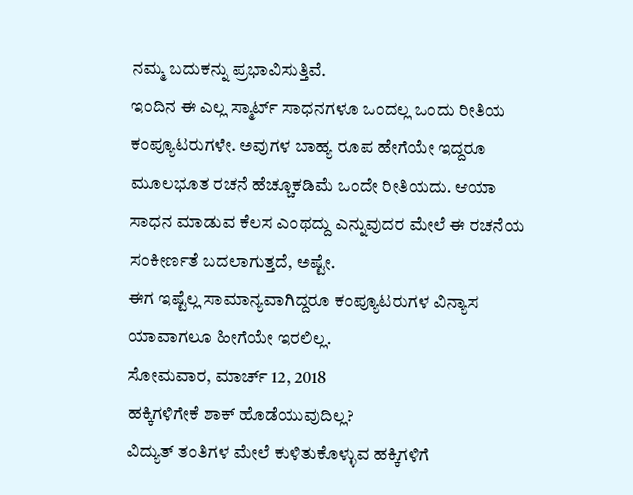ನಮ್ಮ ಬದುಕನ್ನು ಪ್ರಭಾವಿಸುತ್ತಿವೆ.
ಇಂದಿನ ಈ ಎಲ್ಲ ಸ್ಮಾರ್ಟ್ ಸಾಧನಗಳೂ ಒಂದಲ್ಲ ಒಂದು ರೀತಿಯ ಕಂಪ್ಯೂಟರುಗಳೇ. ಅವುಗಳ ಬಾಹ್ಯ ರೂಪ ಹೇಗೆಯೇ ಇದ್ದರೂ ಮೂಲಭೂತ ರಚನೆ ಹೆಚ್ಚೂಕಡಿಮೆ ಒಂದೇ ರೀತಿಯದು. ಆಯಾ ಸಾಧನ ಮಾಡುವ ಕೆಲಸ ಎಂಥದ್ದು ಎನ್ನುವುದರ ಮೇಲೆ ಈ ರಚನೆಯ ಸಂಕೀರ್ಣತೆ ಬದಲಾಗುತ್ತದೆ, ಅಷ್ಟೇ.
ಈಗ ಇಷ್ಟೆಲ್ಲ ಸಾಮಾನ್ಯವಾಗಿದ್ದರೂ ಕಂಪ್ಯೂಟರುಗಳ ವಿನ್ಯಾಸ ಯಾವಾಗಲೂ ಹೀಗೆಯೇ ಇರಲಿಲ್ಲ.
ಸೋಮವಾರ, ಮಾರ್ಚ್ 12, 2018
ಹಕ್ಕಿಗಳಿಗೇಕೆ ಶಾಕ್ ಹೊಡೆಯುವುದಿಲ್ಲ?
ವಿದ್ಯುತ್ ತಂತಿಗಳ ಮೇಲೆ ಕುಳಿತುಕೊಳ್ಳುವ ಹಕ್ಕಿಗಳಿಗೆ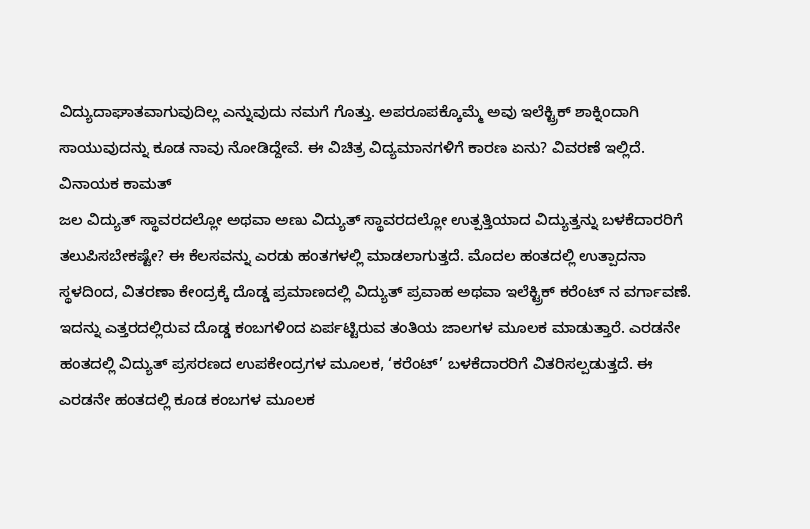ವಿದ್ಯುದಾಘಾತವಾಗುವುದಿಲ್ಲ ಎನ್ನುವುದು ನಮಗೆ ಗೊತ್ತು. ಅಪರೂಪಕ್ಕೊಮ್ಮೆ ಅವು ಇಲೆಕ್ಟ್ರಿಕ್ ಶಾಕ್ನಿಂದಾಗಿ ಸಾಯುವುದನ್ನು ಕೂಡ ನಾವು ನೋಡಿದ್ದೇವೆ. ಈ ವಿಚಿತ್ರ ವಿದ್ಯಮಾನಗಳಿಗೆ ಕಾರಣ ಏನು? ವಿವರಣೆ ಇಲ್ಲಿದೆ.
ವಿನಾಯಕ ಕಾಮತ್
ಜಲ ವಿದ್ಯುತ್ ಸ್ಥಾವರದಲ್ಲೋ ಅಥವಾ ಅಣು ವಿದ್ಯುತ್ ಸ್ಥಾವರದಲ್ಲೋ ಉತ್ಪತ್ತಿಯಾದ ವಿದ್ಯುತ್ತನ್ನು ಬಳಕೆದಾರರಿಗೆ ತಲುಪಿಸಬೇಕಷ್ಟೇ? ಈ ಕೆಲಸವನ್ನು ಎರಡು ಹಂತಗಳಲ್ಲಿ ಮಾಡಲಾಗುತ್ತದೆ. ಮೊದಲ ಹಂತದಲ್ಲಿ ಉತ್ಪಾದನಾ ಸ್ಥಳದಿಂದ, ವಿತರಣಾ ಕೇಂದ್ರಕ್ಕೆ ದೊಡ್ಡ ಪ್ರಮಾಣದಲ್ಲಿ ವಿದ್ಯುತ್ ಪ್ರವಾಹ ಅಥವಾ ಇಲೆಕ್ಟ್ರಿಕ್ ಕರೆಂಟ್ ನ ವರ್ಗಾವಣೆ. ಇದನ್ನು ಎತ್ತರದಲ್ಲಿರುವ ದೊಡ್ಡ ಕಂಬಗಳಿಂದ ಏರ್ಪಟ್ಟಿರುವ ತಂತಿಯ ಜಾಲಗಳ ಮೂಲಕ ಮಾಡುತ್ತಾರೆ. ಎರಡನೇ ಹಂತದಲ್ಲಿ ವಿದ್ಯುತ್ ಪ್ರಸರಣದ ಉಪಕೇಂದ್ರಗಳ ಮೂಲಕ, ‘ಕರೆಂಟ್’ ಬಳಕೆದಾರರಿಗೆ ವಿತರಿಸಲ್ಪಡುತ್ತದೆ. ಈ ಎರಡನೇ ಹಂತದಲ್ಲಿ ಕೂಡ ಕಂಬಗಳ ಮೂಲಕ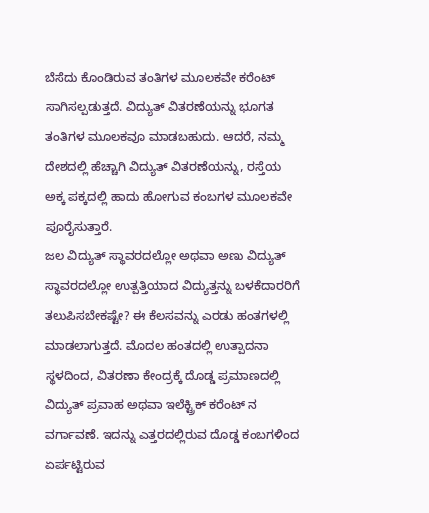ಬೆಸೆದು ಕೊಂಡಿರುವ ತಂತಿಗಳ ಮೂಲಕವೇ ಕರೆಂಟ್ ಸಾಗಿಸಲ್ಪಡುತ್ತದೆ. ವಿದ್ಯುತ್ ವಿತರಣೆಯನ್ನು ಭೂಗತ ತಂತಿಗಳ ಮೂಲಕವೂ ಮಾಡಬಹುದು. ಆದರೆ, ನಮ್ಮ ದೇಶದಲ್ಲಿ ಹೆಚ್ಚಾಗಿ ವಿದ್ಯುತ್ ವಿತರಣೆಯನ್ನು, ರಸ್ತೆಯ ಅಕ್ಕ ಪಕ್ಕದಲ್ಲಿ ಹಾದು ಹೋಗುವ ಕಂಬಗಳ ಮೂಲಕವೇ ಪೂರೈಸುತ್ತಾರೆ.
ಜಲ ವಿದ್ಯುತ್ ಸ್ಥಾವರದಲ್ಲೋ ಅಥವಾ ಅಣು ವಿದ್ಯುತ್ ಸ್ಥಾವರದಲ್ಲೋ ಉತ್ಪತ್ತಿಯಾದ ವಿದ್ಯುತ್ತನ್ನು ಬಳಕೆದಾರರಿಗೆ ತಲುಪಿಸಬೇಕಷ್ಟೇ? ಈ ಕೆಲಸವನ್ನು ಎರಡು ಹಂತಗಳಲ್ಲಿ ಮಾಡಲಾಗುತ್ತದೆ. ಮೊದಲ ಹಂತದಲ್ಲಿ ಉತ್ಪಾದನಾ ಸ್ಥಳದಿಂದ, ವಿತರಣಾ ಕೇಂದ್ರಕ್ಕೆ ದೊಡ್ಡ ಪ್ರಮಾಣದಲ್ಲಿ ವಿದ್ಯುತ್ ಪ್ರವಾಹ ಅಥವಾ ಇಲೆಕ್ಟ್ರಿಕ್ ಕರೆಂಟ್ ನ ವರ್ಗಾವಣೆ. ಇದನ್ನು ಎತ್ತರದಲ್ಲಿರುವ ದೊಡ್ಡ ಕಂಬಗಳಿಂದ ಏರ್ಪಟ್ಟಿರುವ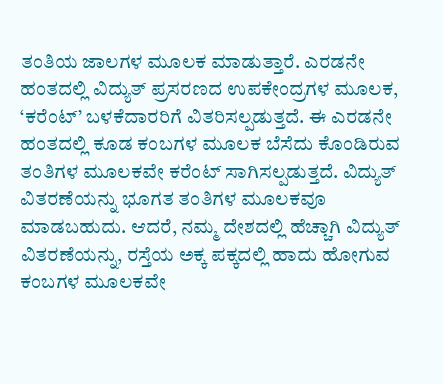ತಂತಿಯ ಜಾಲಗಳ ಮೂಲಕ ಮಾಡುತ್ತಾರೆ. ಎರಡನೇ ಹಂತದಲ್ಲಿ ವಿದ್ಯುತ್ ಪ್ರಸರಣದ ಉಪಕೇಂದ್ರಗಳ ಮೂಲಕ, ‘ಕರೆಂಟ್’ ಬಳಕೆದಾರರಿಗೆ ವಿತರಿಸಲ್ಪಡುತ್ತದೆ. ಈ ಎರಡನೇ ಹಂತದಲ್ಲಿ ಕೂಡ ಕಂಬಗಳ ಮೂಲಕ ಬೆಸೆದು ಕೊಂಡಿರುವ ತಂತಿಗಳ ಮೂಲಕವೇ ಕರೆಂಟ್ ಸಾಗಿಸಲ್ಪಡುತ್ತದೆ. ವಿದ್ಯುತ್ ವಿತರಣೆಯನ್ನು ಭೂಗತ ತಂತಿಗಳ ಮೂಲಕವೂ ಮಾಡಬಹುದು. ಆದರೆ, ನಮ್ಮ ದೇಶದಲ್ಲಿ ಹೆಚ್ಚಾಗಿ ವಿದ್ಯುತ್ ವಿತರಣೆಯನ್ನು, ರಸ್ತೆಯ ಅಕ್ಕ ಪಕ್ಕದಲ್ಲಿ ಹಾದು ಹೋಗುವ ಕಂಬಗಳ ಮೂಲಕವೇ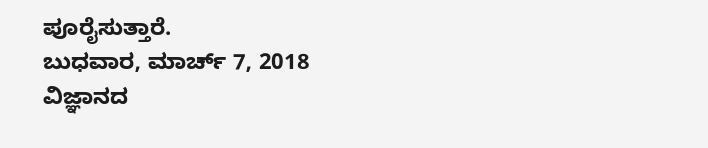ಪೂರೈಸುತ್ತಾರೆ.
ಬುಧವಾರ, ಮಾರ್ಚ್ 7, 2018
ವಿಜ್ಞಾನದ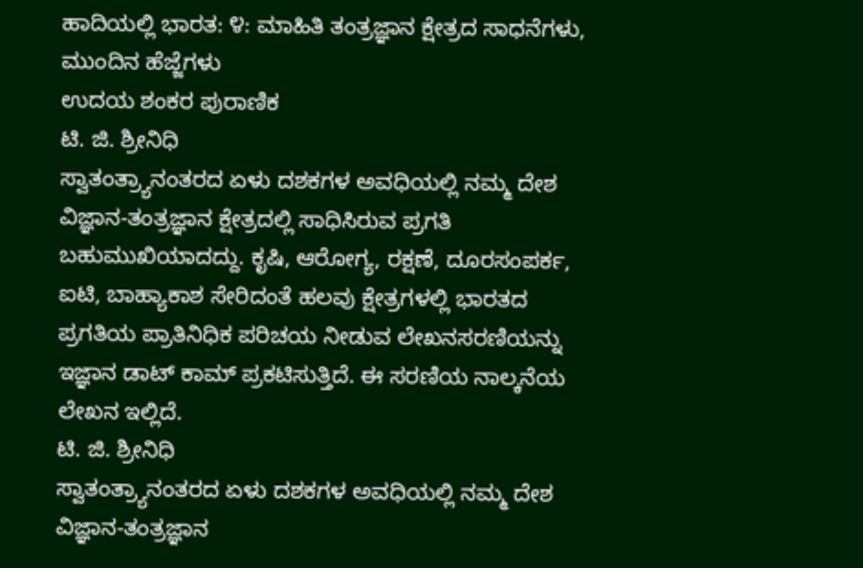ಹಾದಿಯಲ್ಲಿ ಭಾರತ: ೪: ಮಾಹಿತಿ ತಂತ್ರಜ್ಞಾನ ಕ್ಷೇತ್ರದ ಸಾಧನೆಗಳು, ಮುಂದಿನ ಹೆಜ್ಜೆಗಳು
ಉದಯ ಶಂಕರ ಪುರಾಣಿಕ
ಟಿ. ಜಿ. ಶ್ರೀನಿಧಿ
ಸ್ವಾತಂತ್ರ್ಯಾನಂತರದ ಏಳು ದಶಕಗಳ ಅವಧಿಯಲ್ಲಿ ನಮ್ಮ ದೇಶ ವಿಜ್ಞಾನ-ತಂತ್ರಜ್ಞಾನ ಕ್ಷೇತ್ರದಲ್ಲಿ ಸಾಧಿಸಿರುವ ಪ್ರಗತಿ ಬಹುಮುಖಿಯಾದದ್ದು. ಕೃಷಿ, ಆರೋಗ್ಯ, ರಕ್ಷಣೆ, ದೂರಸಂಪರ್ಕ, ಐಟಿ, ಬಾಹ್ಯಾಕಾಶ ಸೇರಿದಂತೆ ಹಲವು ಕ್ಷೇತ್ರಗಳಲ್ಲಿ ಭಾರತದ ಪ್ರಗತಿಯ ಪ್ರಾತಿನಿಧಿಕ ಪರಿಚಯ ನೀಡುವ ಲೇಖನಸರಣಿಯನ್ನು ಇಜ್ಞಾನ ಡಾಟ್ ಕಾಮ್ ಪ್ರಕಟಿಸುತ್ತಿದೆ. ಈ ಸರಣಿಯ ನಾಲ್ಕನೆಯ ಲೇಖನ ಇಲ್ಲಿದೆ.
ಟಿ. ಜಿ. ಶ್ರೀನಿಧಿ
ಸ್ವಾತಂತ್ರ್ಯಾನಂತರದ ಏಳು ದಶಕಗಳ ಅವಧಿಯಲ್ಲಿ ನಮ್ಮ ದೇಶ ವಿಜ್ಞಾನ-ತಂತ್ರಜ್ಞಾನ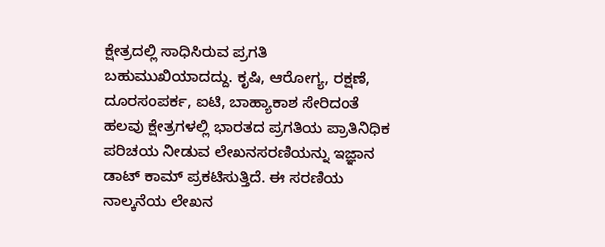ಕ್ಷೇತ್ರದಲ್ಲಿ ಸಾಧಿಸಿರುವ ಪ್ರಗತಿ ಬಹುಮುಖಿಯಾದದ್ದು. ಕೃಷಿ, ಆರೋಗ್ಯ, ರಕ್ಷಣೆ, ದೂರಸಂಪರ್ಕ, ಐಟಿ, ಬಾಹ್ಯಾಕಾಶ ಸೇರಿದಂತೆ ಹಲವು ಕ್ಷೇತ್ರಗಳಲ್ಲಿ ಭಾರತದ ಪ್ರಗತಿಯ ಪ್ರಾತಿನಿಧಿಕ ಪರಿಚಯ ನೀಡುವ ಲೇಖನಸರಣಿಯನ್ನು ಇಜ್ಞಾನ ಡಾಟ್ ಕಾಮ್ ಪ್ರಕಟಿಸುತ್ತಿದೆ. ಈ ಸರಣಿಯ ನಾಲ್ಕನೆಯ ಲೇಖನ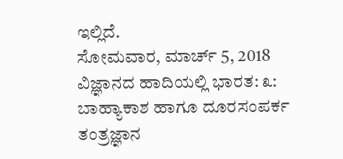ಇಲ್ಲಿದೆ.
ಸೋಮವಾರ, ಮಾರ್ಚ್ 5, 2018
ವಿಜ್ಞಾನದ ಹಾದಿಯಲ್ಲಿ ಭಾರತ: ೩: ಬಾಹ್ಯಾಕಾಶ ಹಾಗೂ ದೂರಸಂಪರ್ಕ ತಂತ್ರಜ್ಞಾನ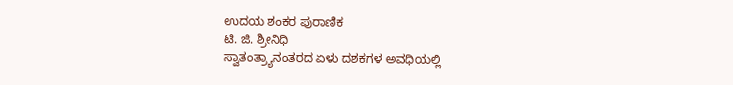ಉದಯ ಶಂಕರ ಪುರಾಣಿಕ
ಟಿ. ಜಿ. ಶ್ರೀನಿಧಿ
ಸ್ವಾತಂತ್ರ್ಯಾನಂತರದ ಏಳು ದಶಕಗಳ ಅವಧಿಯಲ್ಲಿ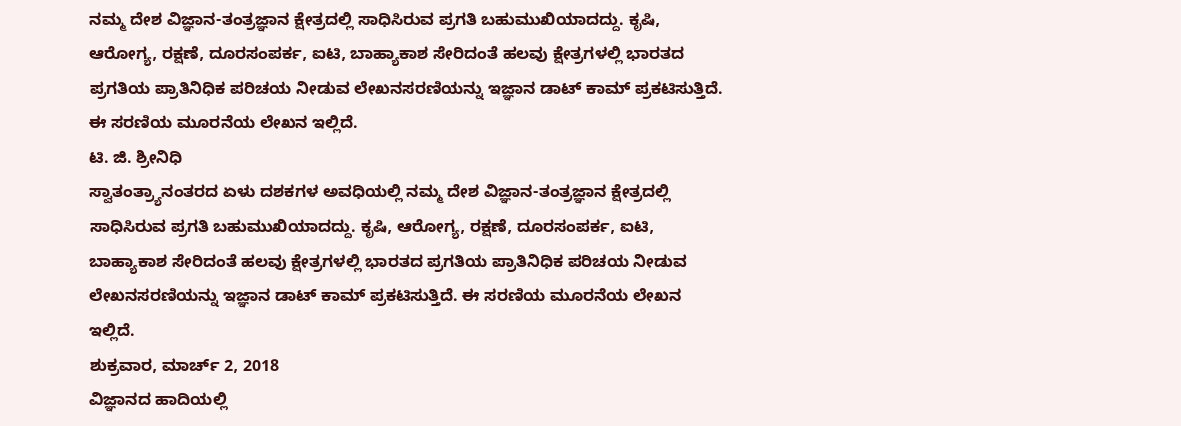ನಮ್ಮ ದೇಶ ವಿಜ್ಞಾನ-ತಂತ್ರಜ್ಞಾನ ಕ್ಷೇತ್ರದಲ್ಲಿ ಸಾಧಿಸಿರುವ ಪ್ರಗತಿ ಬಹುಮುಖಿಯಾದದ್ದು. ಕೃಷಿ, ಆರೋಗ್ಯ, ರಕ್ಷಣೆ, ದೂರಸಂಪರ್ಕ, ಐಟಿ, ಬಾಹ್ಯಾಕಾಶ ಸೇರಿದಂತೆ ಹಲವು ಕ್ಷೇತ್ರಗಳಲ್ಲಿ ಭಾರತದ ಪ್ರಗತಿಯ ಪ್ರಾತಿನಿಧಿಕ ಪರಿಚಯ ನೀಡುವ ಲೇಖನಸರಣಿಯನ್ನು ಇಜ್ಞಾನ ಡಾಟ್ ಕಾಮ್ ಪ್ರಕಟಿಸುತ್ತಿದೆ. ಈ ಸರಣಿಯ ಮೂರನೆಯ ಲೇಖನ ಇಲ್ಲಿದೆ.
ಟಿ. ಜಿ. ಶ್ರೀನಿಧಿ
ಸ್ವಾತಂತ್ರ್ಯಾನಂತರದ ಏಳು ದಶಕಗಳ ಅವಧಿಯಲ್ಲಿ ನಮ್ಮ ದೇಶ ವಿಜ್ಞಾನ-ತಂತ್ರಜ್ಞಾನ ಕ್ಷೇತ್ರದಲ್ಲಿ ಸಾಧಿಸಿರುವ ಪ್ರಗತಿ ಬಹುಮುಖಿಯಾದದ್ದು. ಕೃಷಿ, ಆರೋಗ್ಯ, ರಕ್ಷಣೆ, ದೂರಸಂಪರ್ಕ, ಐಟಿ, ಬಾಹ್ಯಾಕಾಶ ಸೇರಿದಂತೆ ಹಲವು ಕ್ಷೇತ್ರಗಳಲ್ಲಿ ಭಾರತದ ಪ್ರಗತಿಯ ಪ್ರಾತಿನಿಧಿಕ ಪರಿಚಯ ನೀಡುವ ಲೇಖನಸರಣಿಯನ್ನು ಇಜ್ಞಾನ ಡಾಟ್ ಕಾಮ್ ಪ್ರಕಟಿಸುತ್ತಿದೆ. ಈ ಸರಣಿಯ ಮೂರನೆಯ ಲೇಖನ ಇಲ್ಲಿದೆ.
ಶುಕ್ರವಾರ, ಮಾರ್ಚ್ 2, 2018
ವಿಜ್ಞಾನದ ಹಾದಿಯಲ್ಲಿ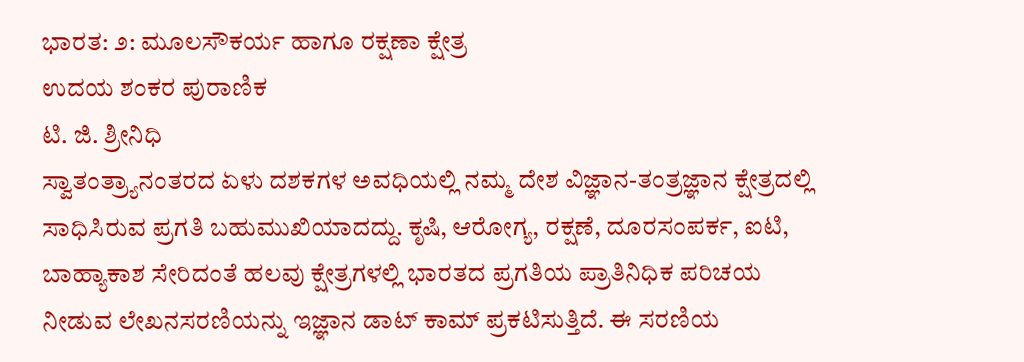ಭಾರತ: ೨: ಮೂಲಸೌಕರ್ಯ ಹಾಗೂ ರಕ್ಷಣಾ ಕ್ಷೇತ್ರ
ಉದಯ ಶಂಕರ ಪುರಾಣಿಕ
ಟಿ. ಜಿ. ಶ್ರೀನಿಧಿ
ಸ್ವಾತಂತ್ರ್ಯಾನಂತರದ ಏಳು ದಶಕಗಳ ಅವಧಿಯಲ್ಲಿ ನಮ್ಮ ದೇಶ ವಿಜ್ಞಾನ-ತಂತ್ರಜ್ಞಾನ ಕ್ಷೇತ್ರದಲ್ಲಿ ಸಾಧಿಸಿರುವ ಪ್ರಗತಿ ಬಹುಮುಖಿಯಾದದ್ದು. ಕೃಷಿ, ಆರೋಗ್ಯ, ರಕ್ಷಣೆ, ದೂರಸಂಪರ್ಕ, ಐಟಿ, ಬಾಹ್ಯಾಕಾಶ ಸೇರಿದಂತೆ ಹಲವು ಕ್ಷೇತ್ರಗಳಲ್ಲಿ ಭಾರತದ ಪ್ರಗತಿಯ ಪ್ರಾತಿನಿಧಿಕ ಪರಿಚಯ ನೀಡುವ ಲೇಖನಸರಣಿಯನ್ನು ಇಜ್ಞಾನ ಡಾಟ್ ಕಾಮ್ ಪ್ರಕಟಿಸುತ್ತಿದೆ. ಈ ಸರಣಿಯ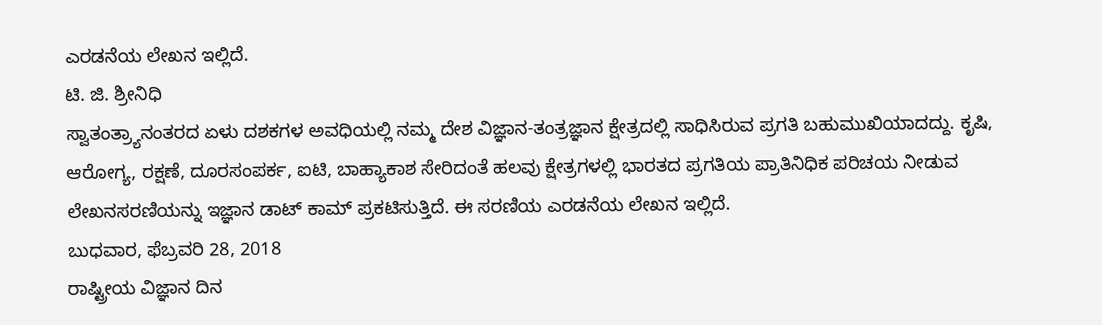ಎರಡನೆಯ ಲೇಖನ ಇಲ್ಲಿದೆ.
ಟಿ. ಜಿ. ಶ್ರೀನಿಧಿ
ಸ್ವಾತಂತ್ರ್ಯಾನಂತರದ ಏಳು ದಶಕಗಳ ಅವಧಿಯಲ್ಲಿ ನಮ್ಮ ದೇಶ ವಿಜ್ಞಾನ-ತಂತ್ರಜ್ಞಾನ ಕ್ಷೇತ್ರದಲ್ಲಿ ಸಾಧಿಸಿರುವ ಪ್ರಗತಿ ಬಹುಮುಖಿಯಾದದ್ದು. ಕೃಷಿ, ಆರೋಗ್ಯ, ರಕ್ಷಣೆ, ದೂರಸಂಪರ್ಕ, ಐಟಿ, ಬಾಹ್ಯಾಕಾಶ ಸೇರಿದಂತೆ ಹಲವು ಕ್ಷೇತ್ರಗಳಲ್ಲಿ ಭಾರತದ ಪ್ರಗತಿಯ ಪ್ರಾತಿನಿಧಿಕ ಪರಿಚಯ ನೀಡುವ ಲೇಖನಸರಣಿಯನ್ನು ಇಜ್ಞಾನ ಡಾಟ್ ಕಾಮ್ ಪ್ರಕಟಿಸುತ್ತಿದೆ. ಈ ಸರಣಿಯ ಎರಡನೆಯ ಲೇಖನ ಇಲ್ಲಿದೆ.
ಬುಧವಾರ, ಫೆಬ್ರವರಿ 28, 2018
ರಾಷ್ಟ್ರೀಯ ವಿಜ್ಞಾನ ದಿನ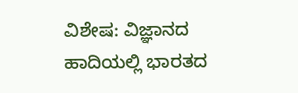ವಿಶೇಷ: ವಿಜ್ಞಾನದ ಹಾದಿಯಲ್ಲಿ ಭಾರತದ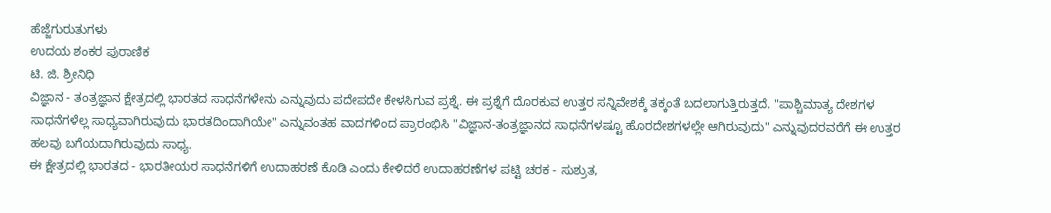ಹೆಜ್ಜೆಗುರುತುಗಳು
ಉದಯ ಶಂಕರ ಪುರಾಣಿಕ
ಟಿ. ಜಿ. ಶ್ರೀನಿಧಿ
ವಿಜ್ಞಾನ - ತಂತ್ರಜ್ಞಾನ ಕ್ಷೇತ್ರದಲ್ಲಿ ಭಾರತದ ಸಾಧನೆಗಳೇನು ಎನ್ನುವುದು ಪದೇಪದೇ ಕೇಳಸಿಗುವ ಪ್ರಶ್ನೆ. ಈ ಪ್ರಶ್ನೆಗೆ ದೊರಕುವ ಉತ್ತರ ಸನ್ನಿವೇಶಕ್ಕೆ ತಕ್ಕಂತೆ ಬದಲಾಗುತ್ತಿರುತ್ತದೆ. "ಪಾಶ್ಚಿಮಾತ್ಯ ದೇಶಗಳ ಸಾಧನೆಗಳೆಲ್ಲ ಸಾಧ್ಯವಾಗಿರುವುದು ಭಾರತದಿಂದಾಗಿಯೇ" ಎನ್ನುವಂತಹ ವಾದಗಳಿಂದ ಪ್ರಾರಂಭಿಸಿ "ವಿಜ್ಞಾನ-ತಂತ್ರಜ್ಞಾನದ ಸಾಧನೆಗಳಷ್ಟೂ ಹೊರದೇಶಗಳಲ್ಲೇ ಆಗಿರುವುದು" ಎನ್ನುವುದರವರೆಗೆ ಈ ಉತ್ತರ ಹಲವು ಬಗೆಯದಾಗಿರುವುದು ಸಾಧ್ಯ.
ಈ ಕ್ಷೇತ್ರದಲ್ಲಿ ಭಾರತದ - ಭಾರತೀಯರ ಸಾಧನೆಗಳಿಗೆ ಉದಾಹರಣೆ ಕೊಡಿ ಎಂದು ಕೇಳಿದರೆ ಉದಾಹರಣೆಗಳ ಪಟ್ಟಿ ಚರಕ - ಸುಶ್ರುತ,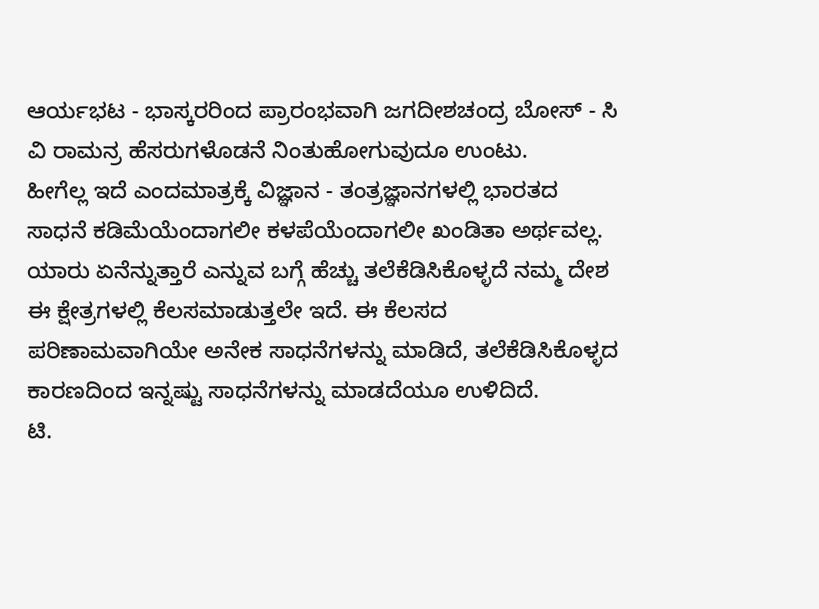ಆರ್ಯಭಟ - ಭಾಸ್ಕರರಿಂದ ಪ್ರಾರಂಭವಾಗಿ ಜಗದೀಶಚಂದ್ರ ಬೋಸ್ - ಸಿ ವಿ ರಾಮನ್ರ ಹೆಸರುಗಳೊಡನೆ ನಿಂತುಹೋಗುವುದೂ ಉಂಟು.
ಹೀಗೆಲ್ಲ ಇದೆ ಎಂದಮಾತ್ರಕ್ಕೆ ವಿಜ್ಞಾನ - ತಂತ್ರಜ್ಞಾನಗಳಲ್ಲಿ ಭಾರತದ ಸಾಧನೆ ಕಡಿಮೆಯೆಂದಾಗಲೀ ಕಳಪೆಯೆಂದಾಗಲೀ ಖಂಡಿತಾ ಅರ್ಥವಲ್ಲ. ಯಾರು ಏನೆನ್ನುತ್ತಾರೆ ಎನ್ನುವ ಬಗ್ಗೆ ಹೆಚ್ಚು ತಲೆಕೆಡಿಸಿಕೊಳ್ಳದೆ ನಮ್ಮ ದೇಶ ಈ ಕ್ಷೇತ್ರಗಳಲ್ಲಿ ಕೆಲಸಮಾಡುತ್ತಲೇ ಇದೆ. ಈ ಕೆಲಸದ ಪರಿಣಾಮವಾಗಿಯೇ ಅನೇಕ ಸಾಧನೆಗಳನ್ನು ಮಾಡಿದೆ, ತಲೆಕೆಡಿಸಿಕೊಳ್ಳದ ಕಾರಣದಿಂದ ಇನ್ನಷ್ಟು ಸಾಧನೆಗಳನ್ನು ಮಾಡದೆಯೂ ಉಳಿದಿದೆ.
ಟಿ.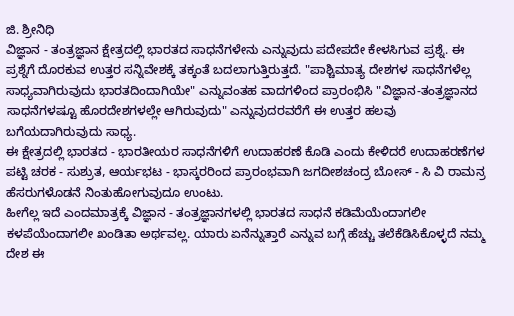ಜಿ. ಶ್ರೀನಿಧಿ
ವಿಜ್ಞಾನ - ತಂತ್ರಜ್ಞಾನ ಕ್ಷೇತ್ರದಲ್ಲಿ ಭಾರತದ ಸಾಧನೆಗಳೇನು ಎನ್ನುವುದು ಪದೇಪದೇ ಕೇಳಸಿಗುವ ಪ್ರಶ್ನೆ. ಈ ಪ್ರಶ್ನೆಗೆ ದೊರಕುವ ಉತ್ತರ ಸನ್ನಿವೇಶಕ್ಕೆ ತಕ್ಕಂತೆ ಬದಲಾಗುತ್ತಿರುತ್ತದೆ. "ಪಾಶ್ಚಿಮಾತ್ಯ ದೇಶಗಳ ಸಾಧನೆಗಳೆಲ್ಲ ಸಾಧ್ಯವಾಗಿರುವುದು ಭಾರತದಿಂದಾಗಿಯೇ" ಎನ್ನುವಂತಹ ವಾದಗಳಿಂದ ಪ್ರಾರಂಭಿಸಿ "ವಿಜ್ಞಾನ-ತಂತ್ರಜ್ಞಾನದ ಸಾಧನೆಗಳಷ್ಟೂ ಹೊರದೇಶಗಳಲ್ಲೇ ಆಗಿರುವುದು" ಎನ್ನುವುದರವರೆಗೆ ಈ ಉತ್ತರ ಹಲವು ಬಗೆಯದಾಗಿರುವುದು ಸಾಧ್ಯ.
ಈ ಕ್ಷೇತ್ರದಲ್ಲಿ ಭಾರತದ - ಭಾರತೀಯರ ಸಾಧನೆಗಳಿಗೆ ಉದಾಹರಣೆ ಕೊಡಿ ಎಂದು ಕೇಳಿದರೆ ಉದಾಹರಣೆಗಳ ಪಟ್ಟಿ ಚರಕ - ಸುಶ್ರುತ, ಆರ್ಯಭಟ - ಭಾಸ್ಕರರಿಂದ ಪ್ರಾರಂಭವಾಗಿ ಜಗದೀಶಚಂದ್ರ ಬೋಸ್ - ಸಿ ವಿ ರಾಮನ್ರ ಹೆಸರುಗಳೊಡನೆ ನಿಂತುಹೋಗುವುದೂ ಉಂಟು.
ಹೀಗೆಲ್ಲ ಇದೆ ಎಂದಮಾತ್ರಕ್ಕೆ ವಿಜ್ಞಾನ - ತಂತ್ರಜ್ಞಾನಗಳಲ್ಲಿ ಭಾರತದ ಸಾಧನೆ ಕಡಿಮೆಯೆಂದಾಗಲೀ ಕಳಪೆಯೆಂದಾಗಲೀ ಖಂಡಿತಾ ಅರ್ಥವಲ್ಲ. ಯಾರು ಏನೆನ್ನುತ್ತಾರೆ ಎನ್ನುವ ಬಗ್ಗೆ ಹೆಚ್ಚು ತಲೆಕೆಡಿಸಿಕೊಳ್ಳದೆ ನಮ್ಮ ದೇಶ ಈ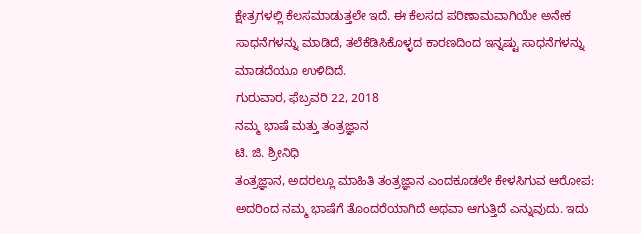ಕ್ಷೇತ್ರಗಳಲ್ಲಿ ಕೆಲಸಮಾಡುತ್ತಲೇ ಇದೆ. ಈ ಕೆಲಸದ ಪರಿಣಾಮವಾಗಿಯೇ ಅನೇಕ ಸಾಧನೆಗಳನ್ನು ಮಾಡಿದೆ, ತಲೆಕೆಡಿಸಿಕೊಳ್ಳದ ಕಾರಣದಿಂದ ಇನ್ನಷ್ಟು ಸಾಧನೆಗಳನ್ನು ಮಾಡದೆಯೂ ಉಳಿದಿದೆ.
ಗುರುವಾರ, ಫೆಬ್ರವರಿ 22, 2018
ನಮ್ಮ ಭಾಷೆ ಮತ್ತು ತಂತ್ರಜ್ಞಾನ
ಟಿ. ಜಿ. ಶ್ರೀನಿಧಿ
ತಂತ್ರಜ್ಞಾನ, ಅದರಲ್ಲೂ ಮಾಹಿತಿ ತಂತ್ರಜ್ಞಾನ ಎಂದಕೂಡಲೇ ಕೇಳಸಿಗುವ ಆರೋಪ: ಅದರಿಂದ ನಮ್ಮ ಭಾಷೆಗೆ ತೊಂದರೆಯಾಗಿದೆ ಅಥವಾ ಆಗುತ್ತಿದೆ ಎನ್ನುವುದು. ಇದು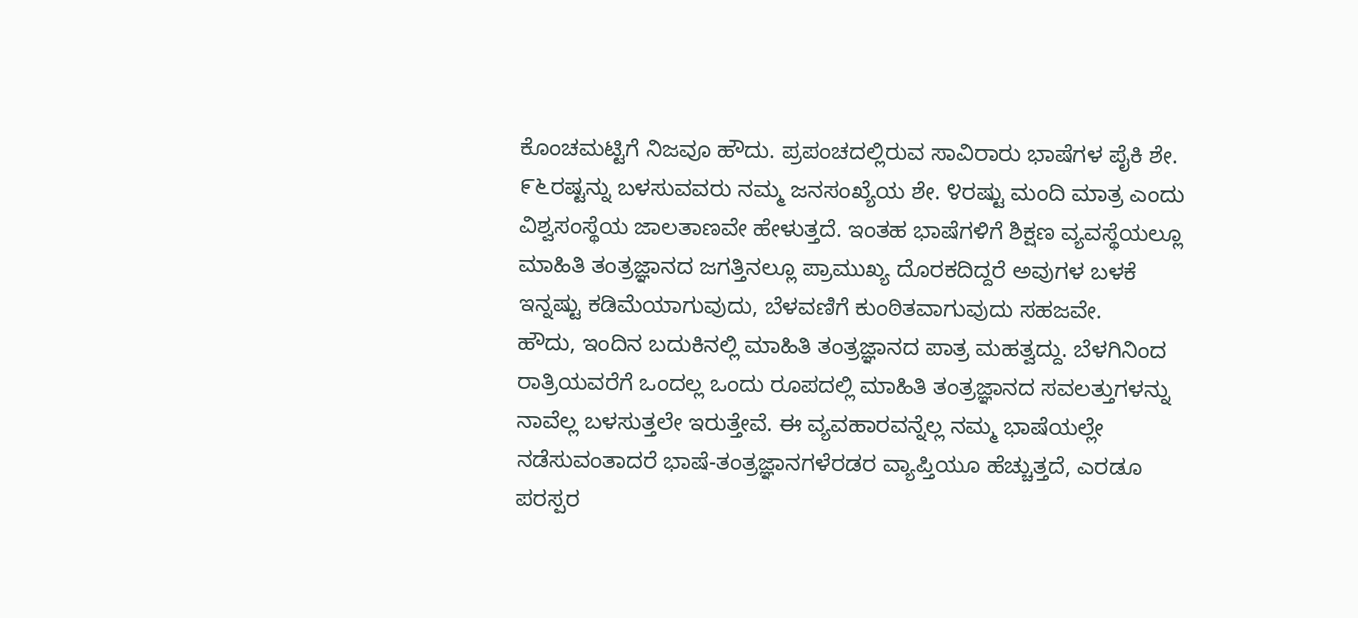ಕೊಂಚಮಟ್ಟಿಗೆ ನಿಜವೂ ಹೌದು. ಪ್ರಪಂಚದಲ್ಲಿರುವ ಸಾವಿರಾರು ಭಾಷೆಗಳ ಪೈಕಿ ಶೇ. ೯೬ರಷ್ಟನ್ನು ಬಳಸುವವರು ನಮ್ಮ ಜನಸಂಖ್ಯೆಯ ಶೇ. ೪ರಷ್ಟು ಮಂದಿ ಮಾತ್ರ ಎಂದು ವಿಶ್ವಸಂಸ್ಥೆಯ ಜಾಲತಾಣವೇ ಹೇಳುತ್ತದೆ. ಇಂತಹ ಭಾಷೆಗಳಿಗೆ ಶಿಕ್ಷಣ ವ್ಯವಸ್ಥೆಯಲ್ಲೂ ಮಾಹಿತಿ ತಂತ್ರಜ್ಞಾನದ ಜಗತ್ತಿನಲ್ಲೂ ಪ್ರಾಮುಖ್ಯ ದೊರಕದಿದ್ದರೆ ಅವುಗಳ ಬಳಕೆ ಇನ್ನಷ್ಟು ಕಡಿಮೆಯಾಗುವುದು, ಬೆಳವಣಿಗೆ ಕುಂಠಿತವಾಗುವುದು ಸಹಜವೇ.
ಹೌದು, ಇಂದಿನ ಬದುಕಿನಲ್ಲಿ ಮಾಹಿತಿ ತಂತ್ರಜ್ಞಾನದ ಪಾತ್ರ ಮಹತ್ವದ್ದು. ಬೆಳಗಿನಿಂದ ರಾತ್ರಿಯವರೆಗೆ ಒಂದಲ್ಲ ಒಂದು ರೂಪದಲ್ಲಿ ಮಾಹಿತಿ ತಂತ್ರಜ್ಞಾನದ ಸವಲತ್ತುಗಳನ್ನು ನಾವೆಲ್ಲ ಬಳಸುತ್ತಲೇ ಇರುತ್ತೇವೆ. ಈ ವ್ಯವಹಾರವನ್ನೆಲ್ಲ ನಮ್ಮ ಭಾಷೆಯಲ್ಲೇ ನಡೆಸುವಂತಾದರೆ ಭಾಷೆ-ತಂತ್ರಜ್ಞಾನಗಳೆರಡರ ವ್ಯಾಪ್ತಿಯೂ ಹೆಚ್ಚುತ್ತದೆ, ಎರಡೂ ಪರಸ್ಪರ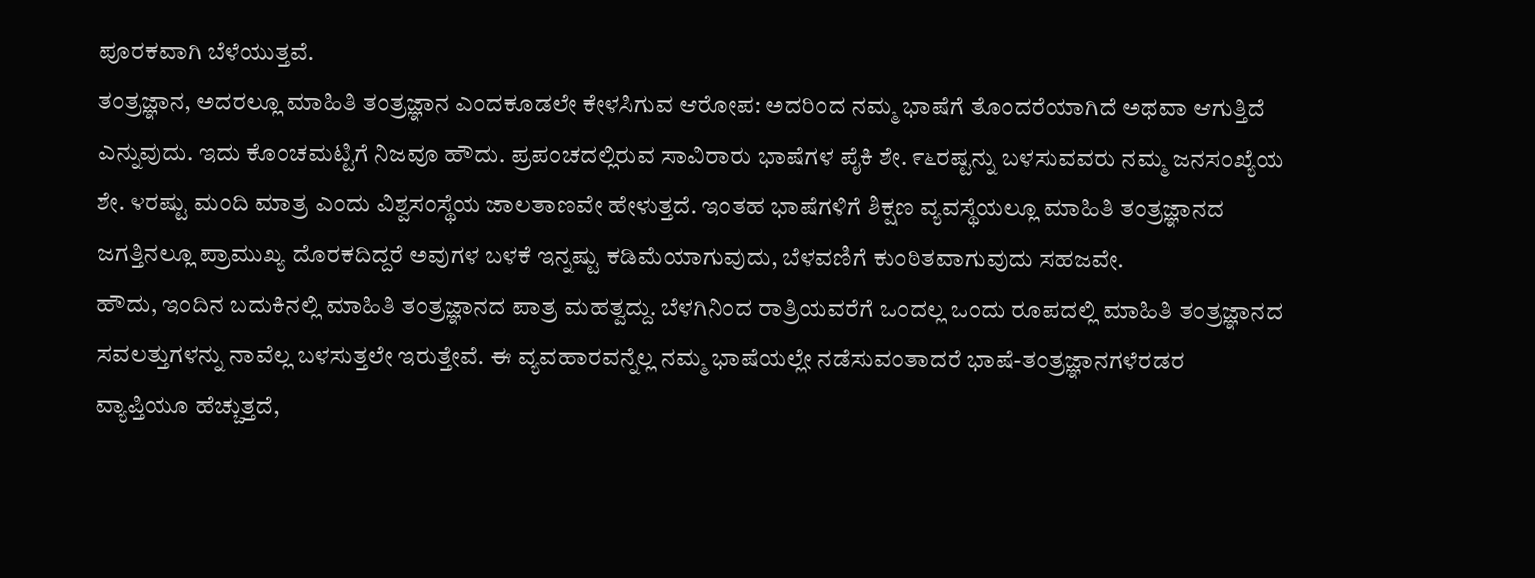ಪೂರಕವಾಗಿ ಬೆಳೆಯುತ್ತವೆ.
ತಂತ್ರಜ್ಞಾನ, ಅದರಲ್ಲೂ ಮಾಹಿತಿ ತಂತ್ರಜ್ಞಾನ ಎಂದಕೂಡಲೇ ಕೇಳಸಿಗುವ ಆರೋಪ: ಅದರಿಂದ ನಮ್ಮ ಭಾಷೆಗೆ ತೊಂದರೆಯಾಗಿದೆ ಅಥವಾ ಆಗುತ್ತಿದೆ ಎನ್ನುವುದು. ಇದು ಕೊಂಚಮಟ್ಟಿಗೆ ನಿಜವೂ ಹೌದು. ಪ್ರಪಂಚದಲ್ಲಿರುವ ಸಾವಿರಾರು ಭಾಷೆಗಳ ಪೈಕಿ ಶೇ. ೯೬ರಷ್ಟನ್ನು ಬಳಸುವವರು ನಮ್ಮ ಜನಸಂಖ್ಯೆಯ ಶೇ. ೪ರಷ್ಟು ಮಂದಿ ಮಾತ್ರ ಎಂದು ವಿಶ್ವಸಂಸ್ಥೆಯ ಜಾಲತಾಣವೇ ಹೇಳುತ್ತದೆ. ಇಂತಹ ಭಾಷೆಗಳಿಗೆ ಶಿಕ್ಷಣ ವ್ಯವಸ್ಥೆಯಲ್ಲೂ ಮಾಹಿತಿ ತಂತ್ರಜ್ಞಾನದ ಜಗತ್ತಿನಲ್ಲೂ ಪ್ರಾಮುಖ್ಯ ದೊರಕದಿದ್ದರೆ ಅವುಗಳ ಬಳಕೆ ಇನ್ನಷ್ಟು ಕಡಿಮೆಯಾಗುವುದು, ಬೆಳವಣಿಗೆ ಕುಂಠಿತವಾಗುವುದು ಸಹಜವೇ.
ಹೌದು, ಇಂದಿನ ಬದುಕಿನಲ್ಲಿ ಮಾಹಿತಿ ತಂತ್ರಜ್ಞಾನದ ಪಾತ್ರ ಮಹತ್ವದ್ದು. ಬೆಳಗಿನಿಂದ ರಾತ್ರಿಯವರೆಗೆ ಒಂದಲ್ಲ ಒಂದು ರೂಪದಲ್ಲಿ ಮಾಹಿತಿ ತಂತ್ರಜ್ಞಾನದ ಸವಲತ್ತುಗಳನ್ನು ನಾವೆಲ್ಲ ಬಳಸುತ್ತಲೇ ಇರುತ್ತೇವೆ. ಈ ವ್ಯವಹಾರವನ್ನೆಲ್ಲ ನಮ್ಮ ಭಾಷೆಯಲ್ಲೇ ನಡೆಸುವಂತಾದರೆ ಭಾಷೆ-ತಂತ್ರಜ್ಞಾನಗಳೆರಡರ ವ್ಯಾಪ್ತಿಯೂ ಹೆಚ್ಚುತ್ತದೆ,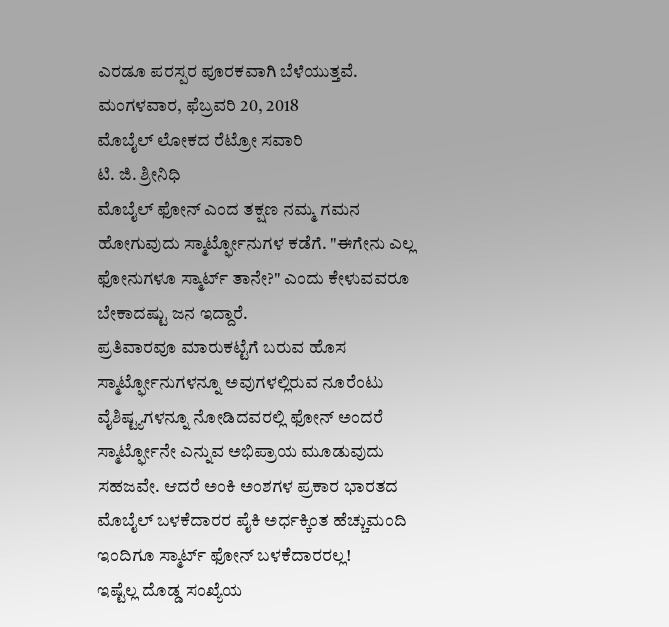ಎರಡೂ ಪರಸ್ಪರ ಪೂರಕವಾಗಿ ಬೆಳೆಯುತ್ತವೆ.
ಮಂಗಳವಾರ, ಫೆಬ್ರವರಿ 20, 2018
ಮೊಬೈಲ್ ಲೋಕದ ರೆಟ್ರೋ ಸವಾರಿ
ಟಿ. ಜಿ. ಶ್ರೀನಿಧಿ
ಮೊಬೈಲ್ ಫೋನ್ ಎಂದ ತಕ್ಷಣ ನಮ್ಮ ಗಮನ ಹೋಗುವುದು ಸ್ಮಾರ್ಟ್ಫೋನುಗಳ ಕಡೆಗೆ. "ಈಗೇನು ಎಲ್ಲ ಫೋನುಗಳೂ ಸ್ಮಾರ್ಟ್ ತಾನೇ?" ಎಂದು ಕೇಳುವವರೂ ಬೇಕಾದಷ್ಟು ಜನ ಇದ್ದಾರೆ.
ಪ್ರತಿವಾರವೂ ಮಾರುಕಟ್ಟೆಗೆ ಬರುವ ಹೊಸ ಸ್ಮಾರ್ಟ್ಫೋನುಗಳನ್ನೂ ಅವುಗಳಲ್ಲಿರುವ ನೂರೆಂಟು ವೈಶಿಷ್ಟ್ಯಗಳನ್ನೂ ನೋಡಿದವರಲ್ಲಿ ಫೋನ್ ಅಂದರೆ ಸ್ಮಾರ್ಟ್ಫೋನೇ ಎನ್ನುವ ಅಭಿಪ್ರಾಯ ಮೂಡುವುದು ಸಹಜವೇ. ಆದರೆ ಅಂಕಿ ಅಂಶಗಳ ಪ್ರಕಾರ ಭಾರತದ ಮೊಬೈಲ್ ಬಳಕೆದಾರರ ಪೈಕಿ ಅರ್ಧಕ್ಕಿಂತ ಹೆಚ್ಚುಮಂದಿ ಇಂದಿಗೂ ಸ್ಮಾರ್ಟ್ ಫೋನ್ ಬಳಕೆದಾರರಲ್ಲ!
ಇಷ್ಟೆಲ್ಲ ದೊಡ್ಡ ಸಂಖ್ಯೆಯ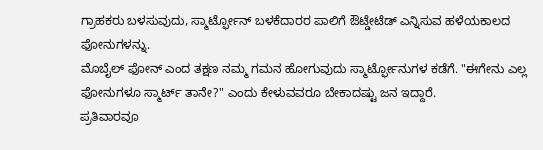ಗ್ರಾಹಕರು ಬಳಸುವುದು, ಸ್ಮಾರ್ಟ್ಫೋನ್ ಬಳಕೆದಾರರ ಪಾಲಿಗೆ ಔಟ್ಡೇಟೆಡ್ ಎನ್ನಿಸುವ ಹಳೆಯಕಾಲದ ಫೋನುಗಳನ್ನು.
ಮೊಬೈಲ್ ಫೋನ್ ಎಂದ ತಕ್ಷಣ ನಮ್ಮ ಗಮನ ಹೋಗುವುದು ಸ್ಮಾರ್ಟ್ಫೋನುಗಳ ಕಡೆಗೆ. "ಈಗೇನು ಎಲ್ಲ ಫೋನುಗಳೂ ಸ್ಮಾರ್ಟ್ ತಾನೇ?" ಎಂದು ಕೇಳುವವರೂ ಬೇಕಾದಷ್ಟು ಜನ ಇದ್ದಾರೆ.
ಪ್ರತಿವಾರವೂ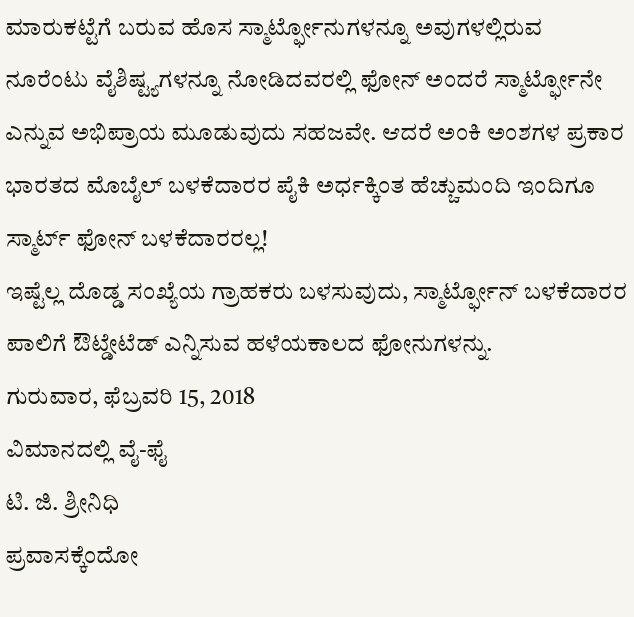ಮಾರುಕಟ್ಟೆಗೆ ಬರುವ ಹೊಸ ಸ್ಮಾರ್ಟ್ಫೋನುಗಳನ್ನೂ ಅವುಗಳಲ್ಲಿರುವ ನೂರೆಂಟು ವೈಶಿಷ್ಟ್ಯಗಳನ್ನೂ ನೋಡಿದವರಲ್ಲಿ ಫೋನ್ ಅಂದರೆ ಸ್ಮಾರ್ಟ್ಫೋನೇ ಎನ್ನುವ ಅಭಿಪ್ರಾಯ ಮೂಡುವುದು ಸಹಜವೇ. ಆದರೆ ಅಂಕಿ ಅಂಶಗಳ ಪ್ರಕಾರ ಭಾರತದ ಮೊಬೈಲ್ ಬಳಕೆದಾರರ ಪೈಕಿ ಅರ್ಧಕ್ಕಿಂತ ಹೆಚ್ಚುಮಂದಿ ಇಂದಿಗೂ ಸ್ಮಾರ್ಟ್ ಫೋನ್ ಬಳಕೆದಾರರಲ್ಲ!
ಇಷ್ಟೆಲ್ಲ ದೊಡ್ಡ ಸಂಖ್ಯೆಯ ಗ್ರಾಹಕರು ಬಳಸುವುದು, ಸ್ಮಾರ್ಟ್ಫೋನ್ ಬಳಕೆದಾರರ ಪಾಲಿಗೆ ಔಟ್ಡೇಟೆಡ್ ಎನ್ನಿಸುವ ಹಳೆಯಕಾಲದ ಫೋನುಗಳನ್ನು.
ಗುರುವಾರ, ಫೆಬ್ರವರಿ 15, 2018
ವಿಮಾನದಲ್ಲಿ ವೈ-ಫೈ
ಟಿ. ಜಿ. ಶ್ರೀನಿಧಿ
ಪ್ರವಾಸಕ್ಕೆಂದೋ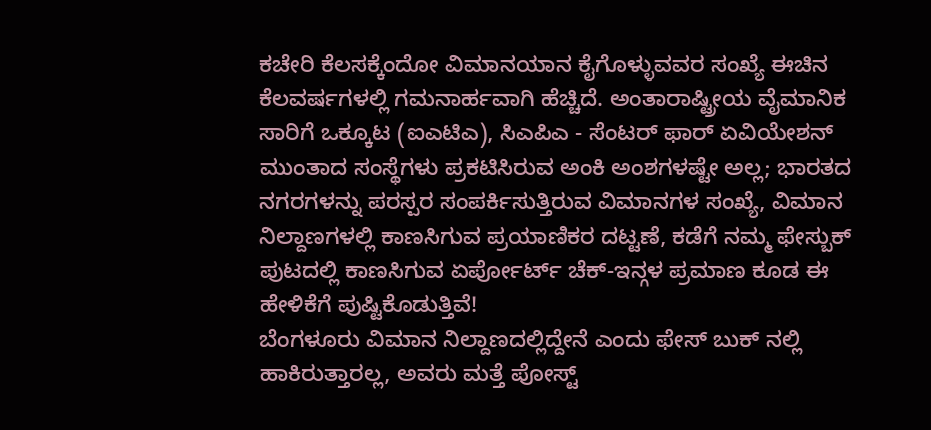ಕಚೇರಿ ಕೆಲಸಕ್ಕೆಂದೋ ವಿಮಾನಯಾನ ಕೈಗೊಳ್ಳುವವರ ಸಂಖ್ಯೆ ಈಚಿನ ಕೆಲವರ್ಷಗಳಲ್ಲಿ ಗಮನಾರ್ಹವಾಗಿ ಹೆಚ್ಚಿದೆ. ಅಂತಾರಾಷ್ಟ್ರೀಯ ವೈಮಾನಿಕ ಸಾರಿಗೆ ಒಕ್ಕೂಟ (ಐಎಟಿಎ), ಸಿಎಪಿಎ - ಸೆಂಟರ್ ಫಾರ್ ಏವಿಯೇಶನ್ ಮುಂತಾದ ಸಂಸ್ಥೆಗಳು ಪ್ರಕಟಿಸಿರುವ ಅಂಕಿ ಅಂಶಗಳಷ್ಟೇ ಅಲ್ಲ; ಭಾರತದ ನಗರಗಳನ್ನು ಪರಸ್ಪರ ಸಂಪರ್ಕಿಸುತ್ತಿರುವ ವಿಮಾನಗಳ ಸಂಖ್ಯೆ, ವಿಮಾನ ನಿಲ್ದಾಣಗಳಲ್ಲಿ ಕಾಣಸಿಗುವ ಪ್ರಯಾಣಿಕರ ದಟ್ಟಣೆ, ಕಡೆಗೆ ನಮ್ಮ ಫೇಸ್ಬುಕ್ ಪುಟದಲ್ಲಿ ಕಾಣಸಿಗುವ ಏರ್ಪೋರ್ಟ್ ಚೆಕ್-ಇನ್ಗಳ ಪ್ರಮಾಣ ಕೂಡ ಈ ಹೇಳಿಕೆಗೆ ಪುಷ್ಟಿಕೊಡುತ್ತಿವೆ!
ಬೆಂಗಳೂರು ವಿಮಾನ ನಿಲ್ದಾಣದಲ್ಲಿದ್ದೇನೆ ಎಂದು ಫೇಸ್ ಬುಕ್ ನಲ್ಲಿ ಹಾಕಿರುತ್ತಾರಲ್ಲ, ಅವರು ಮತ್ತೆ ಪೋಸ್ಟ್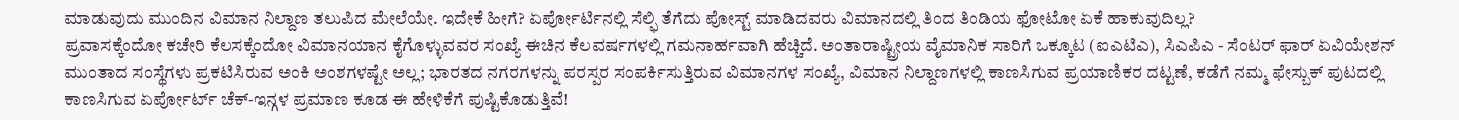ಮಾಡುವುದು ಮುಂದಿನ ವಿಮಾನ ನಿಲ್ದಾಣ ತಲುಪಿದ ಮೇಲೆಯೇ. ಇದೇಕೆ ಹೀಗೆ? ಏರ್ಪೋರ್ಟಿನಲ್ಲಿ ಸೆಲ್ಫಿ ತೆಗೆದು ಪೋಸ್ಟ್ ಮಾಡಿದವರು ವಿಮಾನದಲ್ಲಿ ತಿಂದ ತಿಂಡಿಯ ಫೋಟೋ ಏಕೆ ಹಾಕುವುದಿಲ್ಲ?
ಪ್ರವಾಸಕ್ಕೆಂದೋ ಕಚೇರಿ ಕೆಲಸಕ್ಕೆಂದೋ ವಿಮಾನಯಾನ ಕೈಗೊಳ್ಳುವವರ ಸಂಖ್ಯೆ ಈಚಿನ ಕೆಲವರ್ಷಗಳಲ್ಲಿ ಗಮನಾರ್ಹವಾಗಿ ಹೆಚ್ಚಿದೆ. ಅಂತಾರಾಷ್ಟ್ರೀಯ ವೈಮಾನಿಕ ಸಾರಿಗೆ ಒಕ್ಕೂಟ (ಐಎಟಿಎ), ಸಿಎಪಿಎ - ಸೆಂಟರ್ ಫಾರ್ ಏವಿಯೇಶನ್ ಮುಂತಾದ ಸಂಸ್ಥೆಗಳು ಪ್ರಕಟಿಸಿರುವ ಅಂಕಿ ಅಂಶಗಳಷ್ಟೇ ಅಲ್ಲ; ಭಾರತದ ನಗರಗಳನ್ನು ಪರಸ್ಪರ ಸಂಪರ್ಕಿಸುತ್ತಿರುವ ವಿಮಾನಗಳ ಸಂಖ್ಯೆ, ವಿಮಾನ ನಿಲ್ದಾಣಗಳಲ್ಲಿ ಕಾಣಸಿಗುವ ಪ್ರಯಾಣಿಕರ ದಟ್ಟಣೆ, ಕಡೆಗೆ ನಮ್ಮ ಫೇಸ್ಬುಕ್ ಪುಟದಲ್ಲಿ ಕಾಣಸಿಗುವ ಏರ್ಪೋರ್ಟ್ ಚೆಕ್-ಇನ್ಗಳ ಪ್ರಮಾಣ ಕೂಡ ಈ ಹೇಳಿಕೆಗೆ ಪುಷ್ಟಿಕೊಡುತ್ತಿವೆ!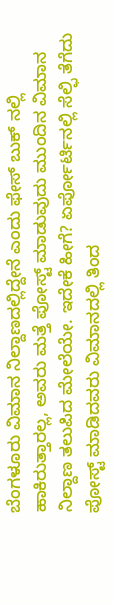ಬೆಂಗಳೂರು ವಿಮಾನ ನಿಲ್ದಾಣದಲ್ಲಿದ್ದೇನೆ ಎಂದು ಫೇಸ್ ಬುಕ್ ನಲ್ಲಿ ಹಾಕಿರುತ್ತಾರಲ್ಲ, ಅವರು ಮತ್ತೆ ಪೋಸ್ಟ್ ಮಾಡುವುದು ಮುಂದಿನ ವಿಮಾನ ನಿಲ್ದಾಣ ತಲುಪಿದ ಮೇಲೆಯೇ. ಇದೇಕೆ ಹೀಗೆ? ಏರ್ಪೋರ್ಟಿನಲ್ಲಿ ಸೆಲ್ಫಿ ತೆಗೆದು ಪೋಸ್ಟ್ ಮಾಡಿದವರು ವಿಮಾನದಲ್ಲಿ ತಿಂದ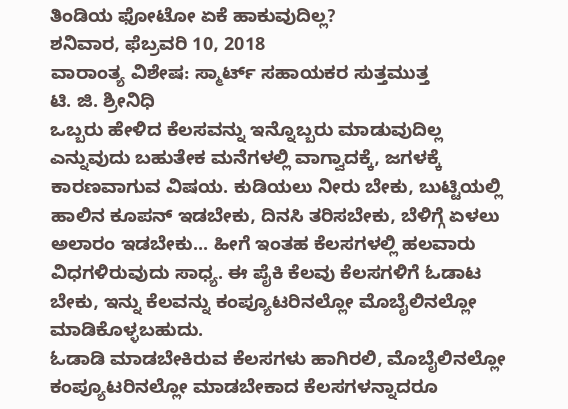ತಿಂಡಿಯ ಫೋಟೋ ಏಕೆ ಹಾಕುವುದಿಲ್ಲ?
ಶನಿವಾರ, ಫೆಬ್ರವರಿ 10, 2018
ವಾರಾಂತ್ಯ ವಿಶೇಷ: ಸ್ಮಾರ್ಟ್ ಸಹಾಯಕರ ಸುತ್ತಮುತ್ತ
ಟಿ. ಜಿ. ಶ್ರೀನಿಧಿ
ಒಬ್ಬರು ಹೇಳಿದ ಕೆಲಸವನ್ನು ಇನ್ನೊಬ್ಬರು ಮಾಡುವುದಿಲ್ಲ ಎನ್ನುವುದು ಬಹುತೇಕ ಮನೆಗಳಲ್ಲಿ ವಾಗ್ವಾದಕ್ಕೆ, ಜಗಳಕ್ಕೆ ಕಾರಣವಾಗುವ ವಿಷಯ. ಕುಡಿಯಲು ನೀರು ಬೇಕು, ಬುಟ್ಟಿಯಲ್ಲಿ ಹಾಲಿನ ಕೂಪನ್ ಇಡಬೇಕು, ದಿನಸಿ ತರಿಸಬೇಕು, ಬೆಳಿಗ್ಗೆ ಏಳಲು ಅಲಾರಂ ಇಡಬೇಕು... ಹೀಗೆ ಇಂತಹ ಕೆಲಸಗಳಲ್ಲಿ ಹಲವಾರು ವಿಧಗಳಿರುವುದು ಸಾಧ್ಯ. ಈ ಪೈಕಿ ಕೆಲವು ಕೆಲಸಗಳಿಗೆ ಓಡಾಟ ಬೇಕು, ಇನ್ನು ಕೆಲವನ್ನು ಕಂಪ್ಯೂಟರಿನಲ್ಲೋ ಮೊಬೈಲಿನಲ್ಲೋ ಮಾಡಿಕೊಳ್ಳಬಹುದು.
ಓಡಾಡಿ ಮಾಡಬೇಕಿರುವ ಕೆಲಸಗಳು ಹಾಗಿರಲಿ, ಮೊಬೈಲಿನಲ್ಲೋ ಕಂಪ್ಯೂಟರಿನಲ್ಲೋ ಮಾಡಬೇಕಾದ ಕೆಲಸಗಳನ್ನಾದರೂ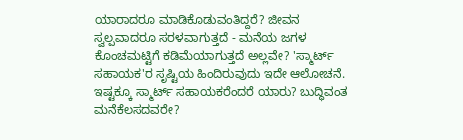ಯಾರಾದರೂ ಮಾಡಿಕೊಡುವಂತಿದ್ದರೆ? ಜೀವನ ಸ್ವಲ್ಪವಾದರೂ ಸರಳವಾಗುತ್ತದೆ - ಮನೆಯ ಜಗಳ ಕೊಂಚಮಟ್ಟಿಗೆ ಕಡಿಮೆಯಾಗುತ್ತದೆ ಅಲ್ಲವೇ? 'ಸ್ಮಾರ್ಟ್ ಸಹಾಯಕ'ರ ಸೃಷ್ಟಿಯ ಹಿಂದಿರುವುದು ಇದೇ ಆಲೋಚನೆ.
ಇಷ್ಟಕ್ಕೂ ಸ್ಮಾರ್ಟ್ ಸಹಾಯಕರೆಂದರೆ ಯಾರು? ಬುದ್ಧಿವಂತ ಮನೆಕೆಲಸದವರೇ?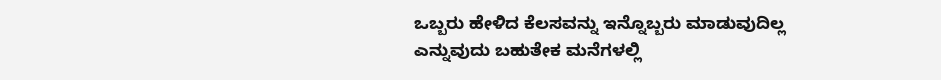ಒಬ್ಬರು ಹೇಳಿದ ಕೆಲಸವನ್ನು ಇನ್ನೊಬ್ಬರು ಮಾಡುವುದಿಲ್ಲ ಎನ್ನುವುದು ಬಹುತೇಕ ಮನೆಗಳಲ್ಲಿ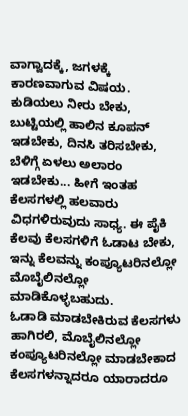ವಾಗ್ವಾದಕ್ಕೆ, ಜಗಳಕ್ಕೆ ಕಾರಣವಾಗುವ ವಿಷಯ. ಕುಡಿಯಲು ನೀರು ಬೇಕು, ಬುಟ್ಟಿಯಲ್ಲಿ ಹಾಲಿನ ಕೂಪನ್ ಇಡಬೇಕು, ದಿನಸಿ ತರಿಸಬೇಕು, ಬೆಳಿಗ್ಗೆ ಏಳಲು ಅಲಾರಂ ಇಡಬೇಕು... ಹೀಗೆ ಇಂತಹ ಕೆಲಸಗಳಲ್ಲಿ ಹಲವಾರು ವಿಧಗಳಿರುವುದು ಸಾಧ್ಯ. ಈ ಪೈಕಿ ಕೆಲವು ಕೆಲಸಗಳಿಗೆ ಓಡಾಟ ಬೇಕು, ಇನ್ನು ಕೆಲವನ್ನು ಕಂಪ್ಯೂಟರಿನಲ್ಲೋ ಮೊಬೈಲಿನಲ್ಲೋ ಮಾಡಿಕೊಳ್ಳಬಹುದು.
ಓಡಾಡಿ ಮಾಡಬೇಕಿರುವ ಕೆಲಸಗಳು ಹಾಗಿರಲಿ, ಮೊಬೈಲಿನಲ್ಲೋ ಕಂಪ್ಯೂಟರಿನಲ್ಲೋ ಮಾಡಬೇಕಾದ ಕೆಲಸಗಳನ್ನಾದರೂ ಯಾರಾದರೂ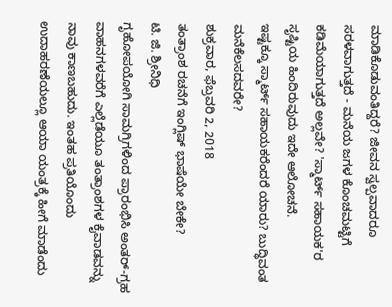ಮಾಡಿಕೊಡುವಂತಿದ್ದರೆ? ಜೀವನ ಸ್ವಲ್ಪವಾದರೂ ಸರಳವಾಗುತ್ತದೆ - ಮನೆಯ ಜಗಳ ಕೊಂಚಮಟ್ಟಿಗೆ ಕಡಿಮೆಯಾಗುತ್ತದೆ ಅಲ್ಲವೇ? 'ಸ್ಮಾರ್ಟ್ ಸಹಾಯಕ'ರ ಸೃಷ್ಟಿಯ ಹಿಂದಿರುವುದು ಇದೇ ಆಲೋಚನೆ.
ಇಷ್ಟಕ್ಕೂ ಸ್ಮಾರ್ಟ್ ಸಹಾಯಕರೆಂದರೆ ಯಾರು? ಬುದ್ಧಿವಂತ ಮನೆಕೆಲಸದವರೇ?
ಶುಕ್ರವಾರ, ಫೆಬ್ರವರಿ 2, 2018
ತಂತ್ರಾಂಶ ರಚನೆಗೆ ಇಂಗ್ಲಿಷ್ ಭಾಷೆಯೇ ಬೇಕೇ?
ಟಿ. ಜಿ. ಶ್ರೀನಿಧಿ
ಗೃಹೋಪಯೋಗಿ ಸಾಮಗ್ರಿಗಳಿಂದ ಪ್ರಾರಂಭಿಸಿ ಅಂತರ್-ಗ್ರಹ ವಾಹನಗಳವರೆಗೆ ಎಲ್ಲೆಡೆಯೂ ತಂತ್ರಾಂಶಗಳ ಕೈವಾಡವನ್ನು ನಾವು ಕಾಣಬಹುದು. ಇಂತಹ ಪ್ರತಿಯೊಂದು ಉದಾಹರಣೆಯಲ್ಲೂ ಆಯಾ ಯಂತ್ರಕ್ಕೆ ಹೀಗೆ ಮಾಡೆಂದು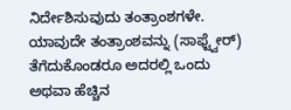ನಿರ್ದೇಶಿಸುವುದು ತಂತ್ರಾಂಶಗಳೇ.
ಯಾವುದೇ ತಂತ್ರಾಂಶವನ್ನು (ಸಾಫ್ಟ್ವೇರ್) ತೆಗೆದುಕೊಂಡರೂ ಅದರಲ್ಲಿ ಒಂದು ಅಥವಾ ಹೆಚ್ಚಿನ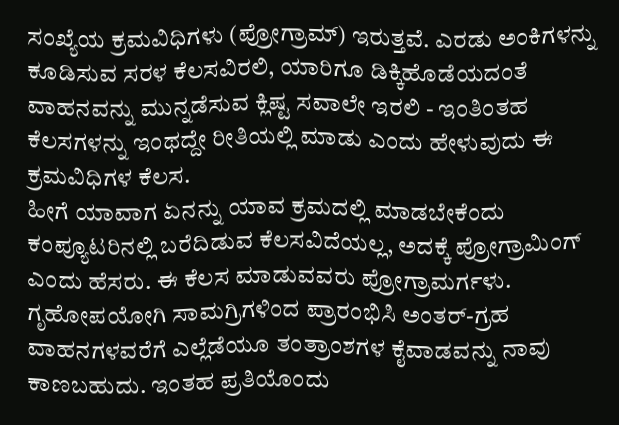ಸಂಖ್ಯೆಯ ಕ್ರಮವಿಧಿಗಳು (ಪ್ರೋಗ್ರಾಮ್) ಇರುತ್ತವೆ. ಎರಡು ಅಂಕಿಗಳನ್ನು ಕೂಡಿಸುವ ಸರಳ ಕೆಲಸವಿರಲಿ, ಯಾರಿಗೂ ಡಿಕ್ಕಿಹೊಡೆಯದಂತೆ ವಾಹನವನ್ನು ಮುನ್ನಡೆಸುವ ಕ್ಲಿಷ್ಟ ಸವಾಲೇ ಇರಲಿ - ಇಂತಿಂತಹ ಕೆಲಸಗಳನ್ನು ಇಂಥದ್ದೇ ರೀತಿಯಲ್ಲಿ ಮಾಡು ಎಂದು ಹೇಳುವುದು ಈ ಕ್ರಮವಿಧಿಗಳ ಕೆಲಸ.
ಹೀಗೆ ಯಾವಾಗ ಏನನ್ನು ಯಾವ ಕ್ರಮದಲ್ಲಿ ಮಾಡಬೇಕೆಂದು ಕಂಪ್ಯೂಟರಿನಲ್ಲಿ ಬರೆದಿಡುವ ಕೆಲಸವಿದೆಯಲ್ಲ, ಅದಕ್ಕೆ ಪ್ರೋಗ್ರಾಮಿಂಗ್ ಎಂದು ಹೆಸರು. ಈ ಕೆಲಸ ಮಾಡುವವರು ಪ್ರೋಗ್ರಾಮರ್ಗಳು.
ಗೃಹೋಪಯೋಗಿ ಸಾಮಗ್ರಿಗಳಿಂದ ಪ್ರಾರಂಭಿಸಿ ಅಂತರ್-ಗ್ರಹ ವಾಹನಗಳವರೆಗೆ ಎಲ್ಲೆಡೆಯೂ ತಂತ್ರಾಂಶಗಳ ಕೈವಾಡವನ್ನು ನಾವು ಕಾಣಬಹುದು. ಇಂತಹ ಪ್ರತಿಯೊಂದು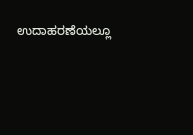ಉದಾಹರಣೆಯಲ್ಲೂ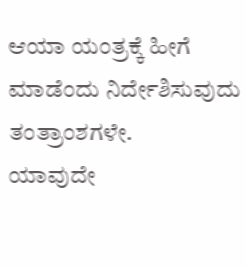ಆಯಾ ಯಂತ್ರಕ್ಕೆ ಹೀಗೆ ಮಾಡೆಂದು ನಿರ್ದೇಶಿಸುವುದು ತಂತ್ರಾಂಶಗಳೇ.
ಯಾವುದೇ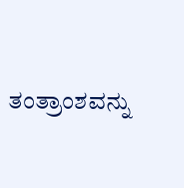ತಂತ್ರಾಂಶವನ್ನು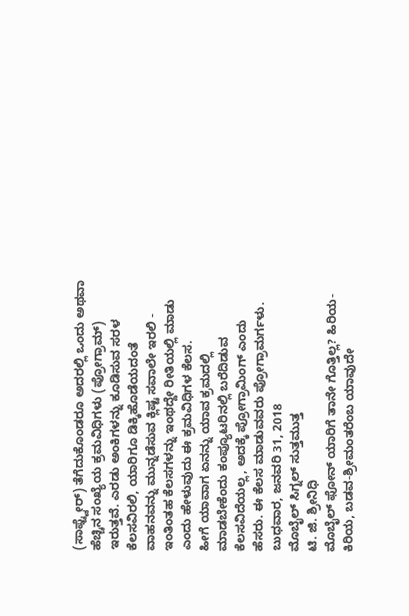(ಸಾಫ್ಟ್ವೇರ್) ತೆಗೆದುಕೊಂಡರೂ ಅದರಲ್ಲಿ ಒಂದು ಅಥವಾ ಹೆಚ್ಚಿನ ಸಂಖ್ಯೆಯ ಕ್ರಮವಿಧಿಗಳು (ಪ್ರೋಗ್ರಾಮ್) ಇರುತ್ತವೆ. ಎರಡು ಅಂಕಿಗಳನ್ನು ಕೂಡಿಸುವ ಸರಳ ಕೆಲಸವಿರಲಿ, ಯಾರಿಗೂ ಡಿಕ್ಕಿಹೊಡೆಯದಂತೆ ವಾಹನವನ್ನು ಮುನ್ನಡೆಸುವ ಕ್ಲಿಷ್ಟ ಸವಾಲೇ ಇರಲಿ - ಇಂತಿಂತಹ ಕೆಲಸಗಳನ್ನು ಇಂಥದ್ದೇ ರೀತಿಯಲ್ಲಿ ಮಾಡು ಎಂದು ಹೇಳುವುದು ಈ ಕ್ರಮವಿಧಿಗಳ ಕೆಲಸ.
ಹೀಗೆ ಯಾವಾಗ ಏನನ್ನು ಯಾವ ಕ್ರಮದಲ್ಲಿ ಮಾಡಬೇಕೆಂದು ಕಂಪ್ಯೂಟರಿನಲ್ಲಿ ಬರೆದಿಡುವ ಕೆಲಸವಿದೆಯಲ್ಲ, ಅದಕ್ಕೆ ಪ್ರೋಗ್ರಾಮಿಂಗ್ ಎಂದು ಹೆಸರು. ಈ ಕೆಲಸ ಮಾಡುವವರು ಪ್ರೋಗ್ರಾಮರ್ಗಳು.
ಬುಧವಾರ, ಜನವರಿ 31, 2018
ಮೊಬೈಲ್ ಸಿಗ್ನಲ್ ಸುತ್ತಮುತ್ತ
ಟಿ. ಜಿ. ಶ್ರೀನಿಧಿ
ಮೊಬೈಲ್ ಫೋನ್ ಯಾರಿಗೆ ತಾನೇ ಗೊತ್ತಿಲ್ಲ? ಹಿರಿಯ-ಕಿರಿಯ, ಬಡವ-ಶ್ರೀಮಂತರೆಂಬ ಯಾವುದೇ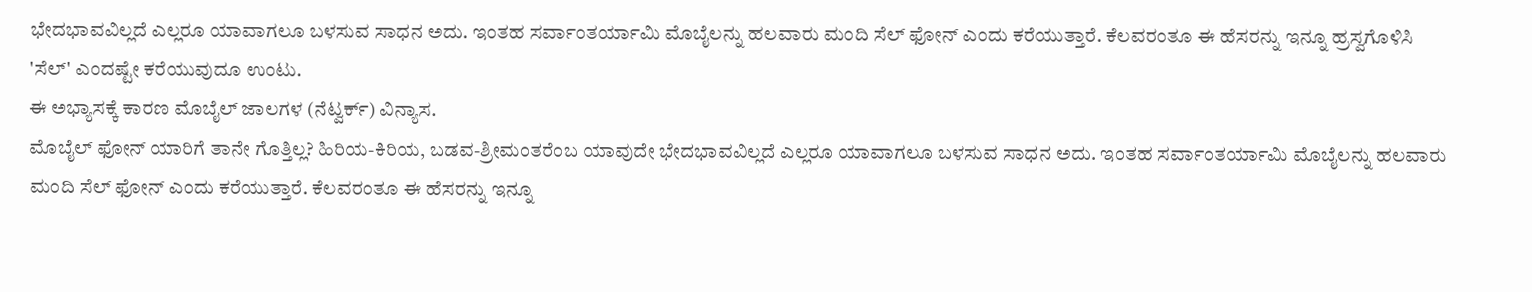ಭೇದಭಾವವಿಲ್ಲದೆ ಎಲ್ಲರೂ ಯಾವಾಗಲೂ ಬಳಸುವ ಸಾಧನ ಅದು. ಇಂತಹ ಸರ್ವಾಂತರ್ಯಾಮಿ ಮೊಬೈಲನ್ನು ಹಲವಾರು ಮಂದಿ ಸೆಲ್ ಫೋನ್ ಎಂದು ಕರೆಯುತ್ತಾರೆ. ಕೆಲವರಂತೂ ಈ ಹೆಸರನ್ನು ಇನ್ನೂ ಹ್ರಸ್ವಗೊಳಿಸಿ 'ಸೆಲ್' ಎಂದಷ್ಟೇ ಕರೆಯುವುದೂ ಉಂಟು.
ಈ ಅಭ್ಯಾಸಕ್ಕೆ ಕಾರಣ ಮೊಬೈಲ್ ಜಾಲಗಳ (ನೆಟ್ವರ್ಕ್) ವಿನ್ಯಾಸ.
ಮೊಬೈಲ್ ಫೋನ್ ಯಾರಿಗೆ ತಾನೇ ಗೊತ್ತಿಲ್ಲ? ಹಿರಿಯ-ಕಿರಿಯ, ಬಡವ-ಶ್ರೀಮಂತರೆಂಬ ಯಾವುದೇ ಭೇದಭಾವವಿಲ್ಲದೆ ಎಲ್ಲರೂ ಯಾವಾಗಲೂ ಬಳಸುವ ಸಾಧನ ಅದು. ಇಂತಹ ಸರ್ವಾಂತರ್ಯಾಮಿ ಮೊಬೈಲನ್ನು ಹಲವಾರು ಮಂದಿ ಸೆಲ್ ಫೋನ್ ಎಂದು ಕರೆಯುತ್ತಾರೆ. ಕೆಲವರಂತೂ ಈ ಹೆಸರನ್ನು ಇನ್ನೂ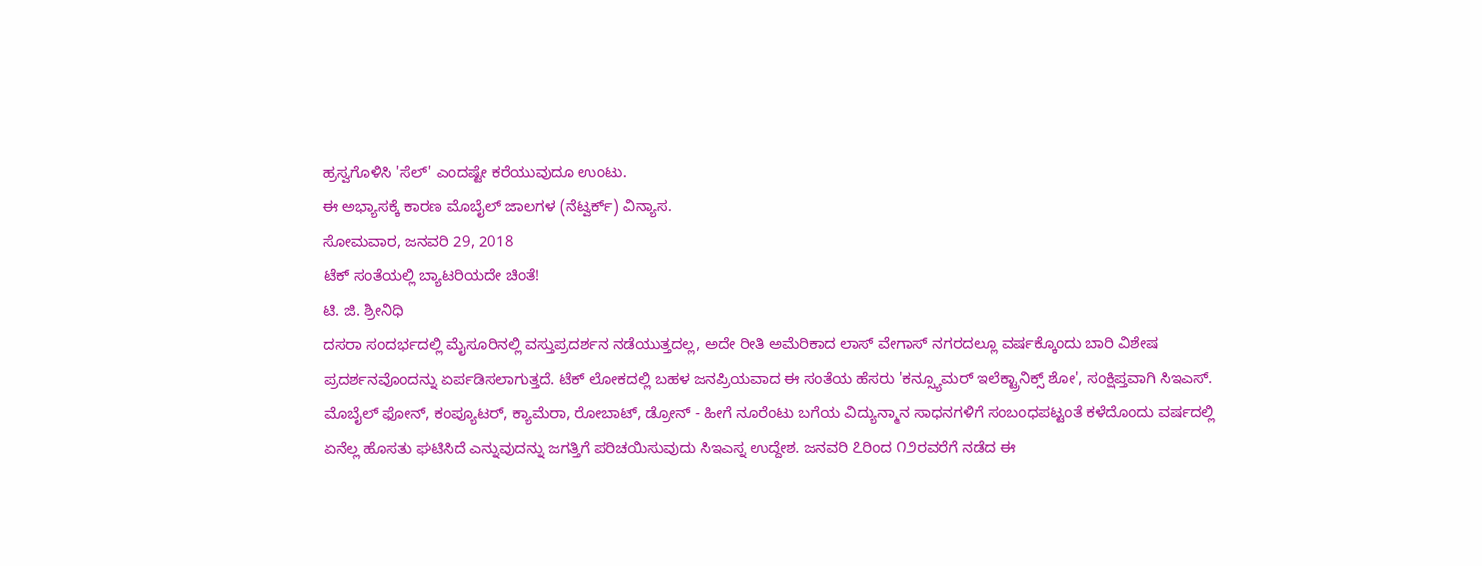ಹ್ರಸ್ವಗೊಳಿಸಿ 'ಸೆಲ್' ಎಂದಷ್ಟೇ ಕರೆಯುವುದೂ ಉಂಟು.
ಈ ಅಭ್ಯಾಸಕ್ಕೆ ಕಾರಣ ಮೊಬೈಲ್ ಜಾಲಗಳ (ನೆಟ್ವರ್ಕ್) ವಿನ್ಯಾಸ.
ಸೋಮವಾರ, ಜನವರಿ 29, 2018
ಟೆಕ್ ಸಂತೆಯಲ್ಲಿ ಬ್ಯಾಟರಿಯದೇ ಚಿಂತೆ!
ಟಿ. ಜಿ. ಶ್ರೀನಿಧಿ
ದಸರಾ ಸಂದರ್ಭದಲ್ಲಿ ಮೈಸೂರಿನಲ್ಲಿ ವಸ್ತುಪ್ರದರ್ಶನ ನಡೆಯುತ್ತದಲ್ಲ, ಅದೇ ರೀತಿ ಅಮೆರಿಕಾದ ಲಾಸ್ ವೇಗಾಸ್ ನಗರದಲ್ಲೂ ವರ್ಷಕ್ಕೊಂದು ಬಾರಿ ವಿಶೇಷ ಪ್ರದರ್ಶನವೊಂದನ್ನು ಏರ್ಪಡಿಸಲಾಗುತ್ತದೆ. ಟೆಕ್ ಲೋಕದಲ್ಲಿ ಬಹಳ ಜನಪ್ರಿಯವಾದ ಈ ಸಂತೆಯ ಹೆಸರು 'ಕನ್ಸ್ಯೂಮರ್ ಇಲೆಕ್ಟ್ರಾನಿಕ್ಸ್ ಶೋ', ಸಂಕ್ಷಿಪ್ತವಾಗಿ ಸಿಇಎಸ್.
ಮೊಬೈಲ್ ಫೋನ್, ಕಂಪ್ಯೂಟರ್, ಕ್ಯಾಮೆರಾ, ರೋಬಾಟ್, ಡ್ರೋನ್ - ಹೀಗೆ ನೂರೆಂಟು ಬಗೆಯ ವಿದ್ಯುನ್ಮಾನ ಸಾಧನಗಳಿಗೆ ಸಂಬಂಧಪಟ್ಟಂತೆ ಕಳೆದೊಂದು ವರ್ಷದಲ್ಲಿ ಏನೆಲ್ಲ ಹೊಸತು ಘಟಿಸಿದೆ ಎನ್ನುವುದನ್ನು ಜಗತ್ತಿಗೆ ಪರಿಚಯಿಸುವುದು ಸಿಇಎಸ್ನ ಉದ್ದೇಶ. ಜನವರಿ ೭ರಿಂದ ೧೨ರವರೆಗೆ ನಡೆದ ಈ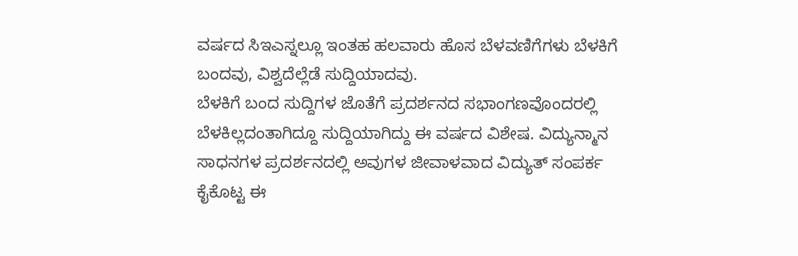ವರ್ಷದ ಸಿಇಎಸ್ನಲ್ಲೂ ಇಂತಹ ಹಲವಾರು ಹೊಸ ಬೆಳವಣಿಗೆಗಳು ಬೆಳಕಿಗೆ ಬಂದವು, ವಿಶ್ವದೆಲ್ಲೆಡೆ ಸುದ್ದಿಯಾದವು.
ಬೆಳಕಿಗೆ ಬಂದ ಸುದ್ದಿಗಳ ಜೊತೆಗೆ ಪ್ರದರ್ಶನದ ಸಭಾಂಗಣವೊಂದರಲ್ಲಿ ಬೆಳಕಿಲ್ಲದಂತಾಗಿದ್ದೂ ಸುದ್ದಿಯಾಗಿದ್ದು ಈ ವರ್ಷದ ವಿಶೇಷ. ವಿದ್ಯುನ್ಮಾನ ಸಾಧನಗಳ ಪ್ರದರ್ಶನದಲ್ಲಿ ಅವುಗಳ ಜೀವಾಳವಾದ ವಿದ್ಯುತ್ ಸಂಪರ್ಕ ಕೈಕೊಟ್ಟ ಈ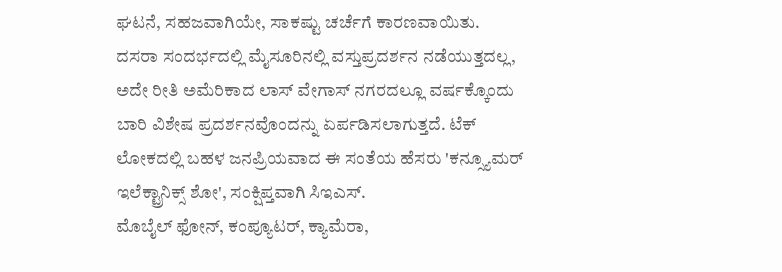ಘಟನೆ, ಸಹಜವಾಗಿಯೇ, ಸಾಕಷ್ಟು ಚರ್ಚೆಗೆ ಕಾರಣವಾಯಿತು.
ದಸರಾ ಸಂದರ್ಭದಲ್ಲಿ ಮೈಸೂರಿನಲ್ಲಿ ವಸ್ತುಪ್ರದರ್ಶನ ನಡೆಯುತ್ತದಲ್ಲ, ಅದೇ ರೀತಿ ಅಮೆರಿಕಾದ ಲಾಸ್ ವೇಗಾಸ್ ನಗರದಲ್ಲೂ ವರ್ಷಕ್ಕೊಂದು ಬಾರಿ ವಿಶೇಷ ಪ್ರದರ್ಶನವೊಂದನ್ನು ಏರ್ಪಡಿಸಲಾಗುತ್ತದೆ. ಟೆಕ್ ಲೋಕದಲ್ಲಿ ಬಹಳ ಜನಪ್ರಿಯವಾದ ಈ ಸಂತೆಯ ಹೆಸರು 'ಕನ್ಸ್ಯೂಮರ್ ಇಲೆಕ್ಟ್ರಾನಿಕ್ಸ್ ಶೋ', ಸಂಕ್ಷಿಪ್ತವಾಗಿ ಸಿಇಎಸ್.
ಮೊಬೈಲ್ ಫೋನ್, ಕಂಪ್ಯೂಟರ್, ಕ್ಯಾಮೆರಾ,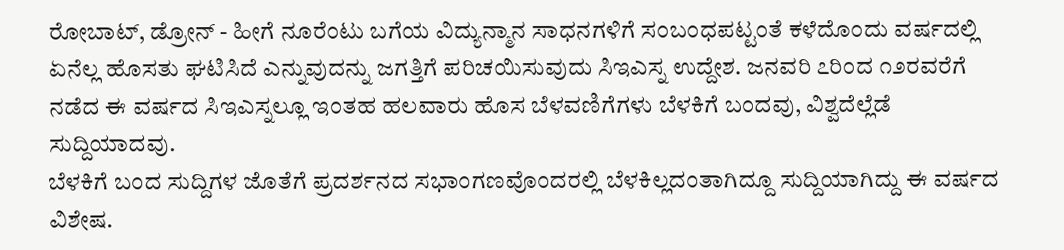ರೋಬಾಟ್, ಡ್ರೋನ್ - ಹೀಗೆ ನೂರೆಂಟು ಬಗೆಯ ವಿದ್ಯುನ್ಮಾನ ಸಾಧನಗಳಿಗೆ ಸಂಬಂಧಪಟ್ಟಂತೆ ಕಳೆದೊಂದು ವರ್ಷದಲ್ಲಿ ಏನೆಲ್ಲ ಹೊಸತು ಘಟಿಸಿದೆ ಎನ್ನುವುದನ್ನು ಜಗತ್ತಿಗೆ ಪರಿಚಯಿಸುವುದು ಸಿಇಎಸ್ನ ಉದ್ದೇಶ. ಜನವರಿ ೭ರಿಂದ ೧೨ರವರೆಗೆ ನಡೆದ ಈ ವರ್ಷದ ಸಿಇಎಸ್ನಲ್ಲೂ ಇಂತಹ ಹಲವಾರು ಹೊಸ ಬೆಳವಣಿಗೆಗಳು ಬೆಳಕಿಗೆ ಬಂದವು, ವಿಶ್ವದೆಲ್ಲೆಡೆ ಸುದ್ದಿಯಾದವು.
ಬೆಳಕಿಗೆ ಬಂದ ಸುದ್ದಿಗಳ ಜೊತೆಗೆ ಪ್ರದರ್ಶನದ ಸಭಾಂಗಣವೊಂದರಲ್ಲಿ ಬೆಳಕಿಲ್ಲದಂತಾಗಿದ್ದೂ ಸುದ್ದಿಯಾಗಿದ್ದು ಈ ವರ್ಷದ ವಿಶೇಷ.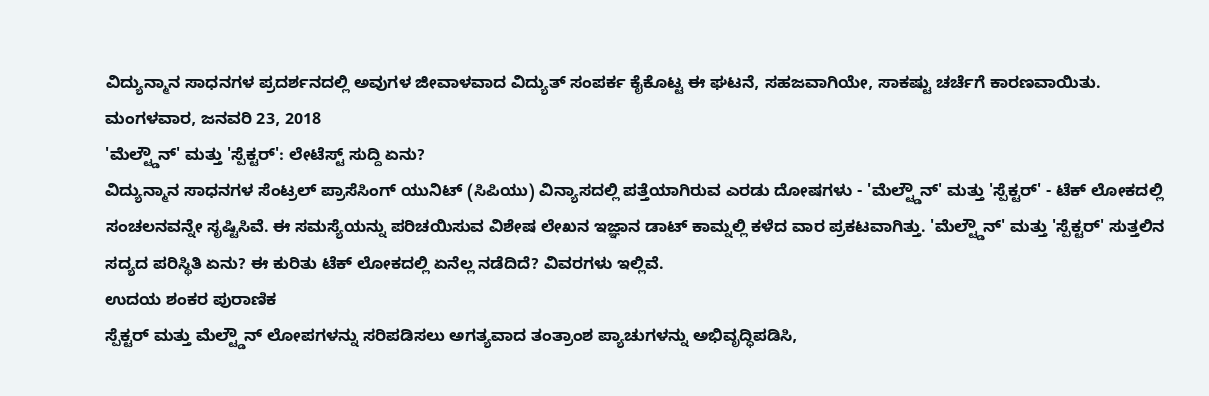ವಿದ್ಯುನ್ಮಾನ ಸಾಧನಗಳ ಪ್ರದರ್ಶನದಲ್ಲಿ ಅವುಗಳ ಜೀವಾಳವಾದ ವಿದ್ಯುತ್ ಸಂಪರ್ಕ ಕೈಕೊಟ್ಟ ಈ ಘಟನೆ, ಸಹಜವಾಗಿಯೇ, ಸಾಕಷ್ಟು ಚರ್ಚೆಗೆ ಕಾರಣವಾಯಿತು.
ಮಂಗಳವಾರ, ಜನವರಿ 23, 2018
'ಮೆಲ್ಟ್ಡೌನ್' ಮತ್ತು 'ಸ್ಪೆಕ್ಟರ್': ಲೇಟೆಸ್ಟ್ ಸುದ್ದಿ ಏನು?
ವಿದ್ಯುನ್ಮಾನ ಸಾಧನಗಳ ಸೆಂಟ್ರಲ್ ಪ್ರಾಸೆಸಿಂಗ್ ಯುನಿಟ್ (ಸಿಪಿಯು) ವಿನ್ಯಾಸದಲ್ಲಿ ಪತ್ತೆಯಾಗಿರುವ ಎರಡು ದೋಷಗಳು - 'ಮೆಲ್ಟ್ಡೌನ್' ಮತ್ತು 'ಸ್ಪೆಕ್ಟರ್' - ಟೆಕ್ ಲೋಕದಲ್ಲಿ ಸಂಚಲನವನ್ನೇ ಸೃಷ್ಟಿಸಿವೆ. ಈ ಸಮಸ್ಯೆಯನ್ನು ಪರಿಚಯಿಸುವ ವಿಶೇಷ ಲೇಖನ ಇಜ್ಞಾನ ಡಾಟ್ ಕಾಮ್ನಲ್ಲಿ ಕಳೆದ ವಾರ ಪ್ರಕಟವಾಗಿತ್ತು. 'ಮೆಲ್ಟ್ಡೌನ್' ಮತ್ತು 'ಸ್ಪೆಕ್ಟರ್' ಸುತ್ತಲಿನ ಸದ್ಯದ ಪರಿಸ್ಥಿತಿ ಏನು? ಈ ಕುರಿತು ಟೆಕ್ ಲೋಕದಲ್ಲಿ ಏನೆಲ್ಲ ನಡೆದಿದೆ? ವಿವರಗಳು ಇಲ್ಲಿವೆ.
ಉದಯ ಶಂಕರ ಪುರಾಣಿಕ
ಸ್ಪೆಕ್ಟರ್ ಮತ್ತು ಮೆಲ್ಟ್ಡೌನ್ ಲೋಪಗಳನ್ನು ಸರಿಪಡಿಸಲು ಅಗತ್ಯವಾದ ತಂತ್ರಾಂಶ ಪ್ಯಾಚುಗಳನ್ನು ಅಭಿವೃದ್ಧಿಪಡಿಸಿ,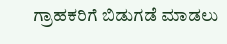ಗ್ರಾಹಕರಿಗೆ ಬಿಡುಗಡೆ ಮಾಡಲು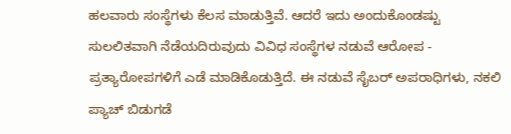ಹಲವಾರು ಸಂಸ್ಥೆಗಳು ಕೆಲಸ ಮಾಡುತ್ತಿವೆ. ಆದರೆ ಇದು ಅಂದುಕೊಂಡಷ್ಟು ಸುಲಲಿತವಾಗಿ ನೆಡೆಯದಿರುವುದು ವಿವಿಧ ಸಂಸ್ಥೆಗಳ ನಡುವೆ ಆರೋಪ - ಪ್ರತ್ಯಾರೋಪಗಳಿಗೆ ಎಡೆ ಮಾಡಿಕೊಡುತ್ತಿದೆ. ಈ ನಡುವೆ ಸೈಬರ್ ಅಪರಾಧಿಗಳು, ನಕಲಿ ಪ್ಯಾಚ್ ಬಿಡುಗಡೆ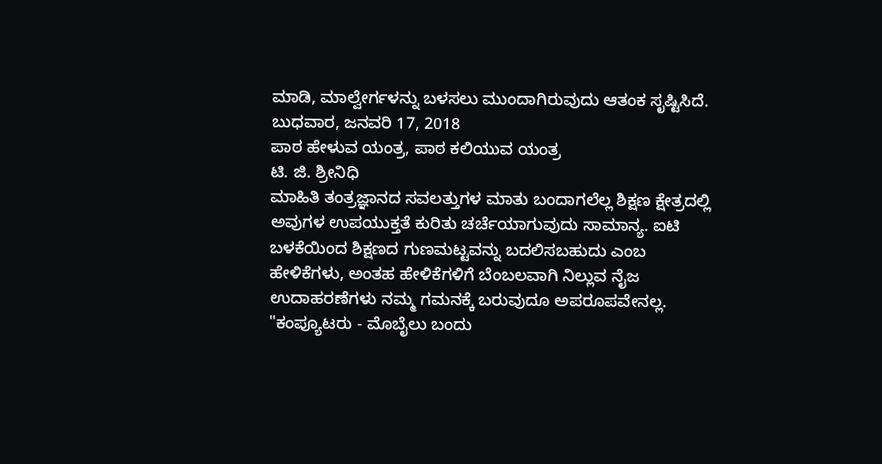ಮಾಡಿ, ಮಾಲ್ವೇರ್ಗಳನ್ನು ಬಳಸಲು ಮುಂದಾಗಿರುವುದು ಆತಂಕ ಸೃಷ್ಟಿಸಿದೆ.
ಬುಧವಾರ, ಜನವರಿ 17, 2018
ಪಾಠ ಹೇಳುವ ಯಂತ್ರ, ಪಾಠ ಕಲಿಯುವ ಯಂತ್ರ
ಟಿ. ಜಿ. ಶ್ರೀನಿಧಿ
ಮಾಹಿತಿ ತಂತ್ರಜ್ಞಾನದ ಸವಲತ್ತುಗಳ ಮಾತು ಬಂದಾಗಲೆಲ್ಲ ಶಿಕ್ಷಣ ಕ್ಷೇತ್ರದಲ್ಲಿ ಅವುಗಳ ಉಪಯುಕ್ತತೆ ಕುರಿತು ಚರ್ಚೆಯಾಗುವುದು ಸಾಮಾನ್ಯ. ಐಟಿ ಬಳಕೆಯಿಂದ ಶಿಕ್ಷಣದ ಗುಣಮಟ್ಟವನ್ನು ಬದಲಿಸಬಹುದು ಎಂಬ ಹೇಳಿಕೆಗಳು, ಅಂತಹ ಹೇಳಿಕೆಗಳಿಗೆ ಬೆಂಬಲವಾಗಿ ನಿಲ್ಲುವ ನೈಜ ಉದಾಹರಣೆಗಳು ನಮ್ಮ ಗಮನಕ್ಕೆ ಬರುವುದೂ ಅಪರೂಪವೇನಲ್ಲ. "ಕಂಪ್ಯೂಟರು - ಮೊಬೈಲು ಬಂದು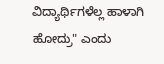ವಿದ್ಯಾರ್ಥಿಗಳೆಲ್ಲ ಹಾಳಾಗಿ ಹೋದ್ರು" ಎಂದು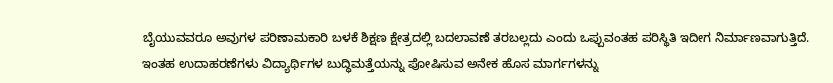ಬೈಯುವವರೂ ಅವುಗಳ ಪರಿಣಾಮಕಾರಿ ಬಳಕೆ ಶಿಕ್ಷಣ ಕ್ಷೇತ್ರದಲ್ಲಿ ಬದಲಾವಣೆ ತರಬಲ್ಲದು ಎಂದು ಒಪ್ಪುವಂತಹ ಪರಿಸ್ಥಿತಿ ಇದೀಗ ನಿರ್ಮಾಣವಾಗುತ್ತಿದೆ.
ಇಂತಹ ಉದಾಹರಣೆಗಳು ವಿದ್ಯಾರ್ಥಿಗಳ ಬುದ್ಧಿಮತ್ತೆಯನ್ನು ಪೋಷಿಸುವ ಅನೇಕ ಹೊಸ ಮಾರ್ಗಗಳನ್ನು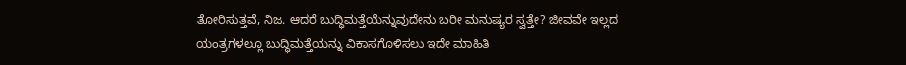ತೋರಿಸುತ್ತವೆ, ನಿಜ. ಆದರೆ ಬುದ್ಧಿಮತ್ತೆಯೆನ್ನುವುದೇನು ಬರೀ ಮನುಷ್ಯರ ಸ್ವತ್ತೇ? ಜೀವವೇ ಇಲ್ಲದ ಯಂತ್ರಗಳಲ್ಲೂ ಬುದ್ಧಿಮತ್ತೆಯನ್ನು ವಿಕಾಸಗೊಳಿಸಲು ಇದೇ ಮಾಹಿತಿ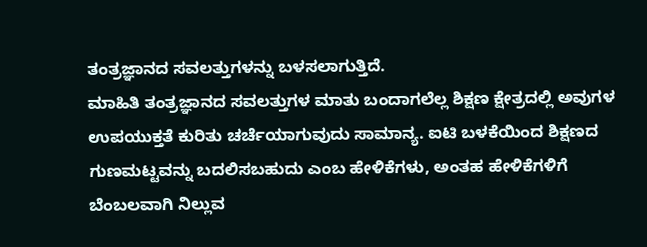ತಂತ್ರಜ್ಞಾನದ ಸವಲತ್ತುಗಳನ್ನು ಬಳಸಲಾಗುತ್ತಿದೆ.
ಮಾಹಿತಿ ತಂತ್ರಜ್ಞಾನದ ಸವಲತ್ತುಗಳ ಮಾತು ಬಂದಾಗಲೆಲ್ಲ ಶಿಕ್ಷಣ ಕ್ಷೇತ್ರದಲ್ಲಿ ಅವುಗಳ ಉಪಯುಕ್ತತೆ ಕುರಿತು ಚರ್ಚೆಯಾಗುವುದು ಸಾಮಾನ್ಯ. ಐಟಿ ಬಳಕೆಯಿಂದ ಶಿಕ್ಷಣದ ಗುಣಮಟ್ಟವನ್ನು ಬದಲಿಸಬಹುದು ಎಂಬ ಹೇಳಿಕೆಗಳು, ಅಂತಹ ಹೇಳಿಕೆಗಳಿಗೆ ಬೆಂಬಲವಾಗಿ ನಿಲ್ಲುವ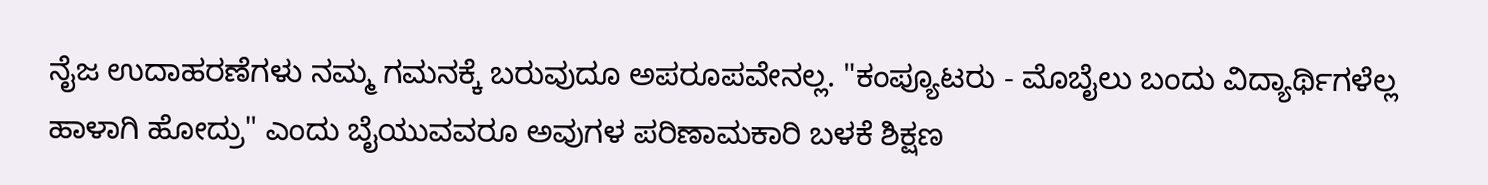ನೈಜ ಉದಾಹರಣೆಗಳು ನಮ್ಮ ಗಮನಕ್ಕೆ ಬರುವುದೂ ಅಪರೂಪವೇನಲ್ಲ. "ಕಂಪ್ಯೂಟರು - ಮೊಬೈಲು ಬಂದು ವಿದ್ಯಾರ್ಥಿಗಳೆಲ್ಲ ಹಾಳಾಗಿ ಹೋದ್ರು" ಎಂದು ಬೈಯುವವರೂ ಅವುಗಳ ಪರಿಣಾಮಕಾರಿ ಬಳಕೆ ಶಿಕ್ಷಣ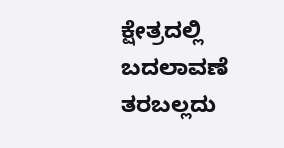ಕ್ಷೇತ್ರದಲ್ಲಿ ಬದಲಾವಣೆ ತರಬಲ್ಲದು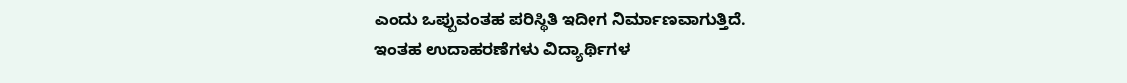ಎಂದು ಒಪ್ಪುವಂತಹ ಪರಿಸ್ಥಿತಿ ಇದೀಗ ನಿರ್ಮಾಣವಾಗುತ್ತಿದೆ.
ಇಂತಹ ಉದಾಹರಣೆಗಳು ವಿದ್ಯಾರ್ಥಿಗಳ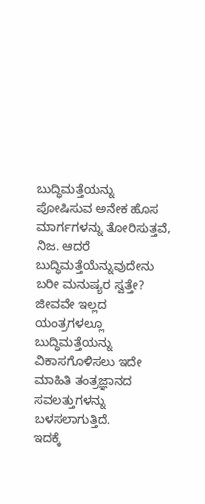ಬುದ್ಧಿಮತ್ತೆಯನ್ನು ಪೋಷಿಸುವ ಅನೇಕ ಹೊಸ ಮಾರ್ಗಗಳನ್ನು ತೋರಿಸುತ್ತವೆ, ನಿಜ. ಆದರೆ ಬುದ್ಧಿಮತ್ತೆಯೆನ್ನುವುದೇನು ಬರೀ ಮನುಷ್ಯರ ಸ್ವತ್ತೇ? ಜೀವವೇ ಇಲ್ಲದ ಯಂತ್ರಗಳಲ್ಲೂ ಬುದ್ಧಿಮತ್ತೆಯನ್ನು ವಿಕಾಸಗೊಳಿಸಲು ಇದೇ ಮಾಹಿತಿ ತಂತ್ರಜ್ಞಾನದ ಸವಲತ್ತುಗಳನ್ನು ಬಳಸಲಾಗುತ್ತಿದೆ.
ಇದಕ್ಕೆ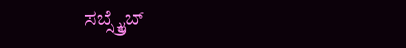ಸಬ್ಸ್ಕ್ರೈಬ್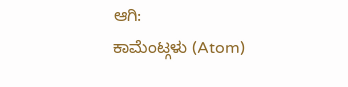ಆಗಿ:
ಕಾಮೆಂಟ್ಗಳು (Atom)